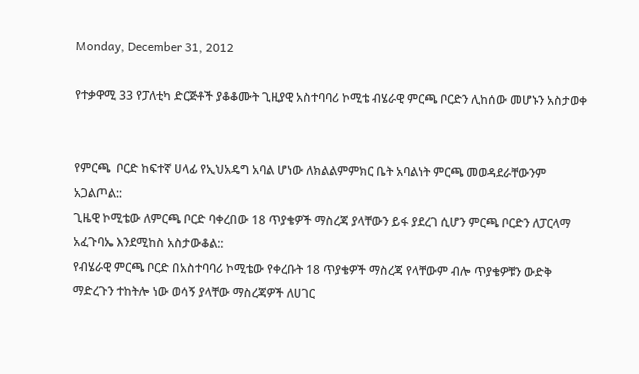Monday, December 31, 2012

የተቃዋሚ 33 የፓለቲካ ድርጅቶች ያቆቆሙት ጊዚያዊ አስተባባሪ ኮሚቴ ብሄራዊ ምርጫ ቦርድን ሊከሰው መሆኑን አስታወቀ


የምርጫ  ቦርድ ከፍተኛ ሀላፊ የኢህአዴግ አባል ሆነው ለክልልምምክር ቤት አባልነት ምርጫ መወዳደራቸውንም አጋልጦል::
ጊዜዊ ኮሚቴው ለምርጫ ቦርድ ባቀረበው 18 ጥያቄዎች ማስረጃ ያላቸውን ይፋ ያደረገ ሲሆን ምርጫ ቦርድን ለፓርላማ አፈጉባኤ እንደሚከስ አስታውቆል::
የብሄራዊ ምርጫ ቦርድ በአስተባባሪ ኮሚቴው የቀረቡት 18 ጥያቄዎች ማስረጃ የላቸውም ብሎ ጥያቄዎቹን ውድቅ ማድረጉን ተከትሎ ነው ወሳኝ ያላቸው ማስረጃዎች ለሀገር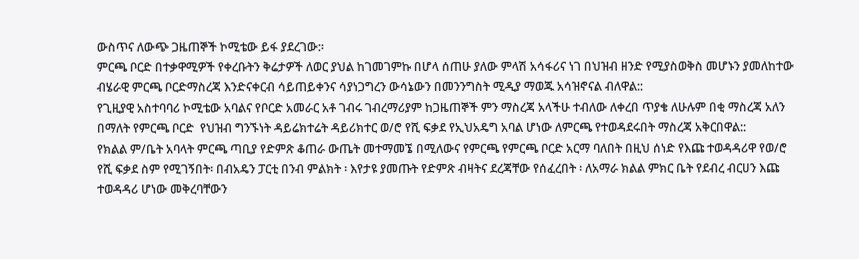ውስጥና ለውጭ ጋዜጠኞች ኮሚቴው ይፋ ያደረገው:፡
ምርጫ ቦርድ በተቃዋሚዎች የቀረቡትን ቅሬታዎች ለወር ያህል ከገመገምኩ በሆላ ሰጠሁ ያለው ምላሽ አሳፋሪና ነገ በህዝብ ዘንድ የሚያስወቅስ መሆኑን ያመለከተው ብሄራዊ ምርጫ ቦርድማስረጃ እንድናቀርብ ሳይጠይቀንና ሳያነጋግረን ውሳኔውን በመንንግስት ሚዲያ ማወጁ አሳዝኖናል ብለዋል::
የጊዚያዊ አስተባባሪ ኮሚቴው አባልና የቦርድ አመራር አቶ ገብሩ ገብረማሪያም ከጋዜጠኞች ምን ማስረጃ አላችሁ ተብለው ለቀረበ ጥያቄ ለሁሉም በቂ ማስረጃ አለን በማለት የምርጫ ቦርድ  የህዝብ ግንኙነት ዳይሬክተሬት ዳይሪክተር ወ/ሮ የሺ ፍቃደ የኢህአዴግ አባል ሆነው ለምርጫ የተወዳደሩበት ማስረጃ አቅርበዋል::
የክልል ም/ቤት አባላት ምርጫ ጣቢያ የድምጽ ቆጠራ ውጤት መተማመኜ በሚለውና የምርጫ የምርጫ ቦርድ አርማ ባለበት በዚህ ሰነድ የእጩ ተወዳዳሪዋ የወ/ሮ የሺ ፍቃደ ስም የሚገኝበት፡ በብአዴን ፓርቲ በንብ ምልክት ፡ እየታዩ ያመጡት የድምጽ ብዛትና ደረጃቸው የሰፈረበት ፡ ለአማራ ክልል ምክር ቤት የደብረ ብርሀን እጩ ተወዳዳሪ ሆነው መቅረባቸውን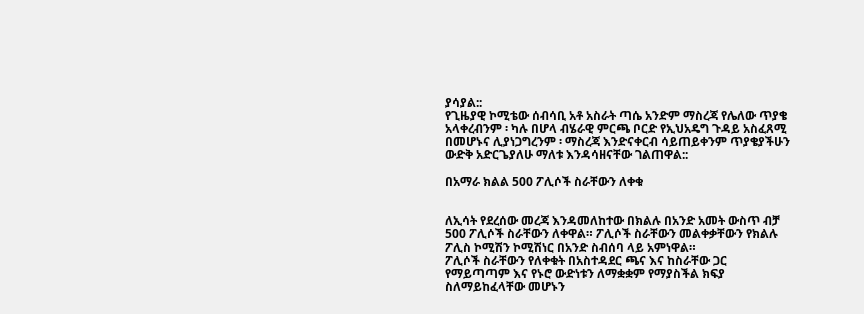ያሳያል::
የጊዜያዊ ኮሚቴው ሰብሳቢ አቶ አስራት ጣሴ አንድም ማስረጃ የሌለው ጥያቄ አላቀረብንም ፡ ካሉ በሆላ ብሄራዊ ምርጫ ቦርድ የኢህአዴግ ጉዳይ አስፈጸሚ በመሆኑና ሊያነጋግረንም ፡ ማስረጃ እንድናቀርብ ሳይጠይቀንም ጥያቄያችሁን ውድቅ አድርጌያለሁ ማለቱ እንዳሳዘናቸው ገልጠዋል::

በአማራ ክልል 500 ፖሊሶች ስራቸውን ለቀቁ


ለኢሳት የደረሰው መረጃ እንዳመለከተው በክልሉ በአንድ አመት ውስጥ ብቻ 500 ፖሊሶች ስራቸውን ለቀዋል። ፖሊሶች ስራቸውን መልቀቃቸውን የክልሉ ፖሊስ ኮሚሽን ኮሚሽነር በአንድ ስብሰባ ላይ አምነዋል።
ፖሊሶች ስራቸውን የለቀቁት በአስተዳደር ጫና እና ከስራቸው ጋር የማይጣጣም እና የኑሮ ውድነቱን ለማቋቋም የማያስችል ክፍያ ስለማይከፈላቸው መሆኑን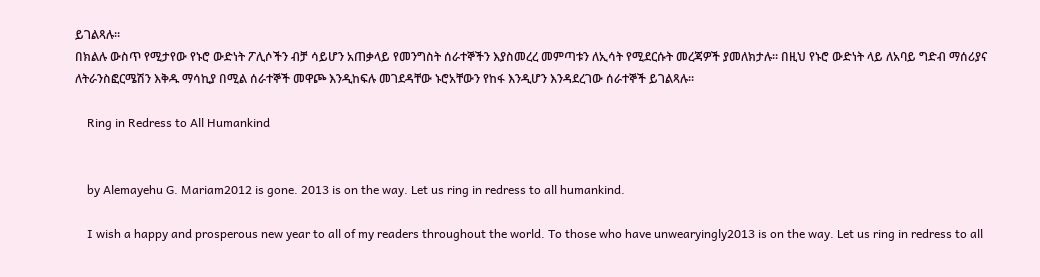ይገልጻሉ።
በክልሉ ውስጥ የሚታየው የኑሮ ውድነት ፖሊሶችን ብቻ ሳይሆን አጠቃላይ የመንግስት ሰራተኞችን እያስመረረ መምጣቱን ለኢሳት የሚደርሱት መረጃዎች ያመለክታሉ። በዚህ የኑሮ ውድነት ላይ ለአባይ ግድብ ማሰሪያና ለትራንስፎርሜሽን እቅዱ ማሳኪያ በሚል ሰራተኞች መዋጮ እንዲከፍሉ መገደዳቸው ኑሮአቸውን የከፋ እንዲሆን እንዳደረገው ሰራተኞች ይገልጻሉ።

    Ring in Redress to All Humankind


    by Alemayehu G. Mariam2012 is gone. 2013 is on the way. Let us ring in redress to all humankind.

    I wish a happy and prosperous new year to all of my readers throughout the world. To those who have unwearyingly2013 is on the way. Let us ring in redress to all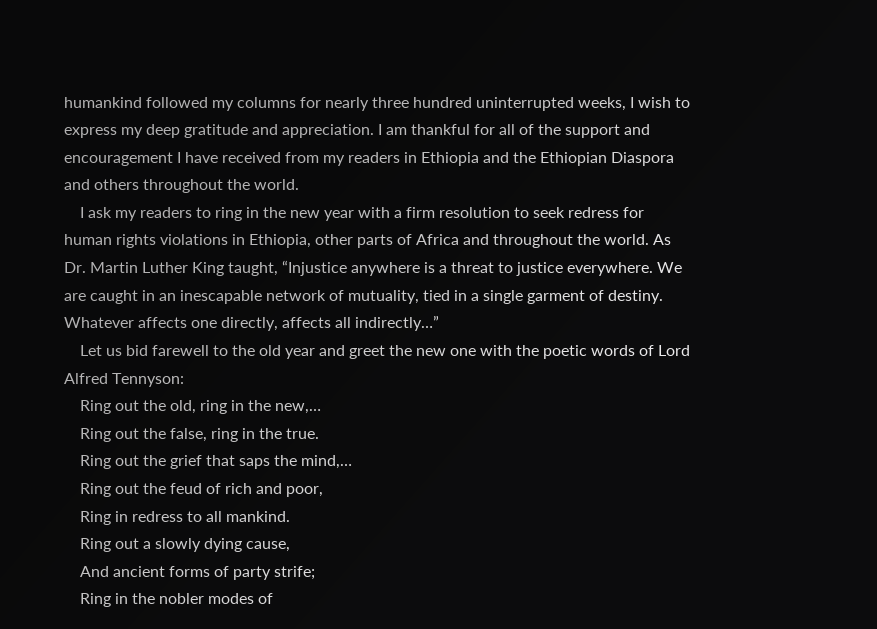humankind followed my columns for nearly three hundred uninterrupted weeks, I wish to express my deep gratitude and appreciation. I am thankful for all of the support and encouragement I have received from my readers in Ethiopia and the Ethiopian Diaspora and others throughout the world.
    I ask my readers to ring in the new year with a firm resolution to seek redress for human rights violations in Ethiopia, other parts of Africa and throughout the world. As Dr. Martin Luther King taught, “Injustice anywhere is a threat to justice everywhere. We are caught in an inescapable network of mutuality, tied in a single garment of destiny. Whatever affects one directly, affects all indirectly…”
    Let us bid farewell to the old year and greet the new one with the poetic words of Lord Alfred Tennyson:
    Ring out the old, ring in the new,…
    Ring out the false, ring in the true.
    Ring out the grief that saps the mind,…
    Ring out the feud of rich and poor,
    Ring in redress to all mankind.
    Ring out a slowly dying cause,
    And ancient forms of party strife;
    Ring in the nobler modes of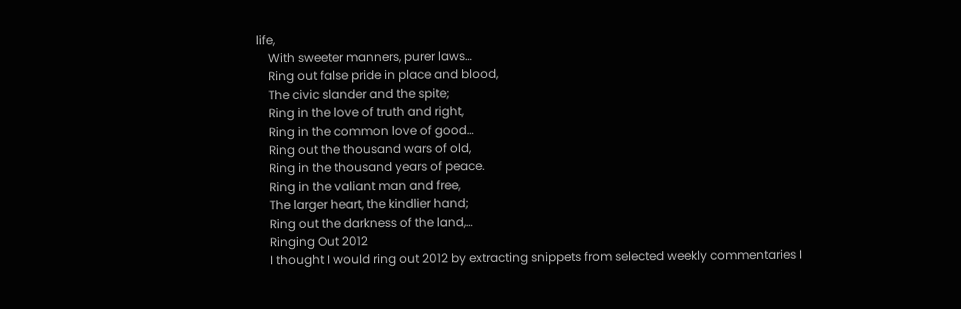life,
    With sweeter manners, purer laws…
    Ring out false pride in place and blood,
    The civic slander and the spite;
    Ring in the love of truth and right,
    Ring in the common love of good…
    Ring out the thousand wars of old,
    Ring in the thousand years of peace.
    Ring in the valiant man and free,
    The larger heart, the kindlier hand;
    Ring out the darkness of the land,…
    Ringing Out 2012
    I thought I would ring out 2012 by extracting snippets from selected weekly commentaries I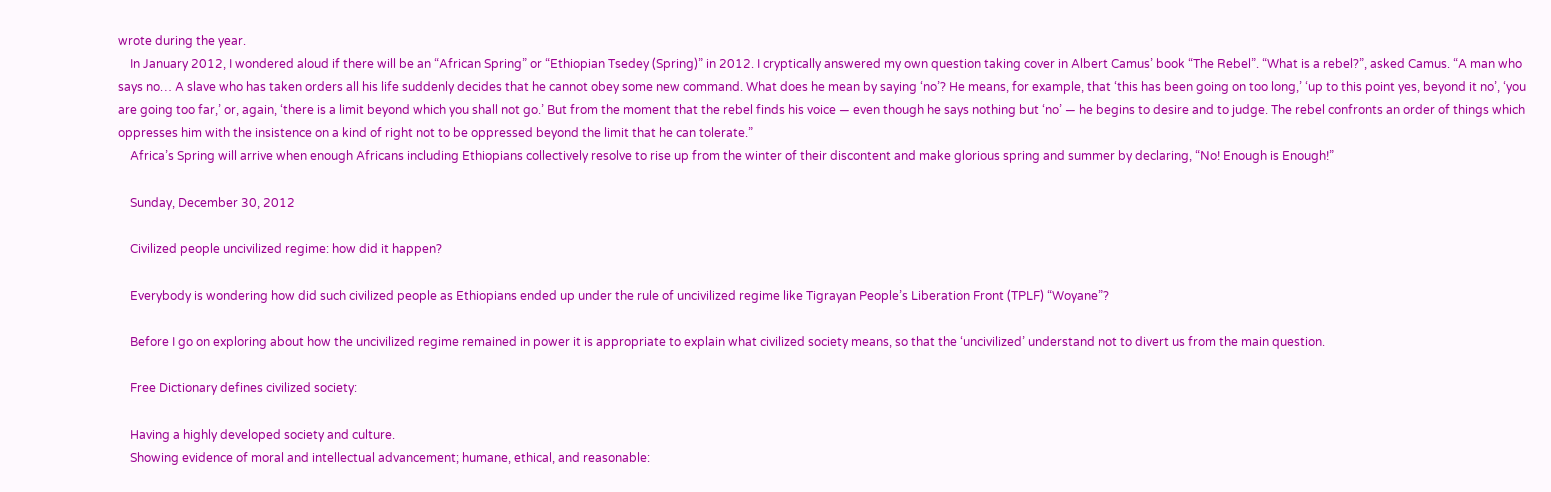wrote during the year.
    In January 2012, I wondered aloud if there will be an “African Spring” or “Ethiopian Tsedey (Spring)” in 2012. I cryptically answered my own question taking cover in Albert Camus’ book “The Rebel”. “What is a rebel?”, asked Camus. “A man who says no… A slave who has taken orders all his life suddenly decides that he cannot obey some new command. What does he mean by saying ‘no’? He means, for example, that ‘this has been going on too long,’ ‘up to this point yes, beyond it no’, ‘you are going too far,’ or, again, ‘there is a limit beyond which you shall not go.’ But from the moment that the rebel finds his voice — even though he says nothing but ‘no’ — he begins to desire and to judge. The rebel confronts an order of things which oppresses him with the insistence on a kind of right not to be oppressed beyond the limit that he can tolerate.”
    Africa’s Spring will arrive when enough Africans including Ethiopians collectively resolve to rise up from the winter of their discontent and make glorious spring and summer by declaring, “No! Enough is Enough!”

    Sunday, December 30, 2012

    Civilized people uncivilized regime: how did it happen?

    Everybody is wondering how did such civilized people as Ethiopians ended up under the rule of uncivilized regime like Tigrayan People’s Liberation Front (TPLF) “Woyane”?

    Before I go on exploring about how the uncivilized regime remained in power it is appropriate to explain what civilized society means, so that the ‘uncivilized’ understand not to divert us from the main question.

    Free Dictionary defines civilized society:

    Having a highly developed society and culture.
    Showing evidence of moral and intellectual advancement; humane, ethical, and reasonable: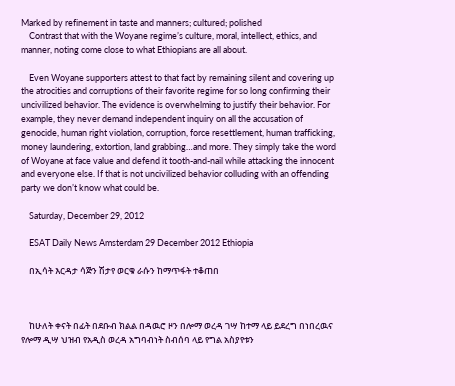Marked by refinement in taste and manners; cultured; polished
    Contrast that with the Woyane regime’s culture, moral, intellect, ethics, and manner, noting come close to what Ethiopians are all about.

    Even Woyane supporters attest to that fact by remaining silent and covering up the atrocities and corruptions of their favorite regime for so long confirming their uncivilized behavior. The evidence is overwhelming to justify their behavior. For example, they never demand independent inquiry on all the accusation of genocide, human right violation, corruption, force resettlement, human trafficking, money laundering, extortion, land grabbing…and more. They simply take the word of Woyane at face value and defend it tooth-and-nail while attacking the innocent and everyone else. If that is not uncivilized behavior colluding with an offending party we don’t know what could be.

    Saturday, December 29, 2012

    ESAT Daily News Amsterdam 29 December 2012 Ethiopia

    በኢሳት እርዳታ ሳጅን ሽታየ ወርቁ ራሱን ከማጥፋት ተቆጠበ



    ከሁለት ቀናት በፊት በደቡብ ክልል በዳዉሮ ዞን በሎማ ወረዳ ገሣ ከተማ ላይ ይደረግ በነበረዉና የሎማ ዲሣ ህዝብ የአዲስ ወረዳ አግባብነት ስብሰባ ላይ የግል አስያየቱን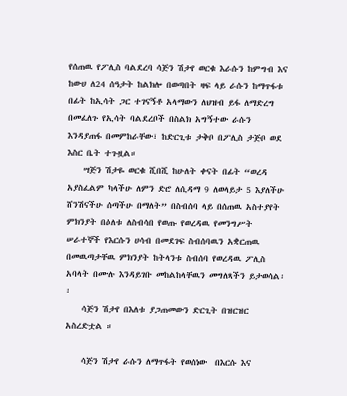የሰጠዉ የፖሊስ ባልደረባ ሳጅን ሽታየ ወርቁ እራሱን ከምግብ እና ከውሀ ለ24 ሰዓታት ከልክሎ በወጣበት ዛፍ ላይ ራሱን ከማጥፋቱ በፊት ከኢሳት ጋር ተገናኝቶ አላማውን ለህዝብ ይፋ ለማድረግ በመፈለጉ የኢሳት ባልደረቦች በስልክ አግኝተው ራሱን እንዳያጠፋ በመምከራቸው፣ ከድርጊቱ ታቅቦ በፖሊስ ታጅቦ ወደ እስር ቤት ተጉዟል።
    ሣጅን ሽታዬ ወርቁ ሺበሺ ከሁለት ቀናት በፊት “ወረዳ አያስፈልም ካላችሁ ለምን ድሮ ለሲዳማ 9 ለወላይታ 5 እያለችሁ ሸንሽናችሁ ሰጣችሁ በማለት” በስብሰባ ላይ በሰጠዉ አስተያየት ምክንያት በዕለቱ ለስብሳበ የወጡ የወረዳዉ የመንግሥት ሠራተኞች የእርሱን ሀሳብ በመደገፍ ስብሰባዉን አቋርጠዉ በመዉጣታቸዉ ምክንያት ከትላንቱ ስብሰባ የወረዳዉ ፖሊስ አባላት በሙሉ እንዳይገቡ መከልከላቸዉን መግለጻችን ይታወሳል፡፡
    ሳጅን ሽታየ በእለቱ ያጋጠመውን ድርጊት በዝርዝር አስረድቷል ።

    ሳጅን ሽታየ ራሱን ለማጥፋት የወሰነው  በእርሱ እና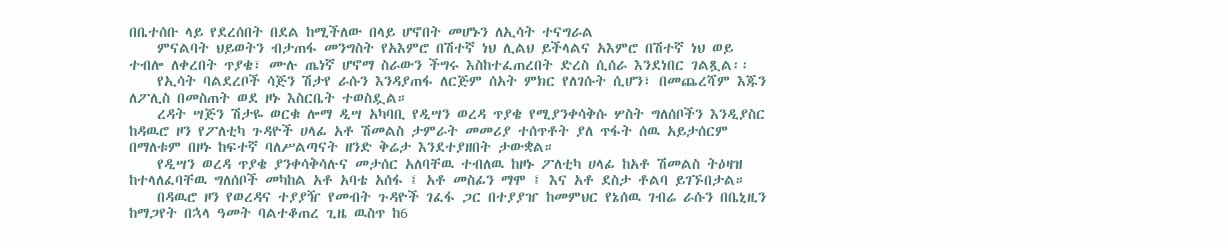በቤተሰቡ ላይ የደረሰበት በደል ከሚችለው በላይ ሆኖበት መሆኑን ለኢሳት ተናግራል
    ምናልባት ህይወትን ብታጠፋ መንግስት የአእምሮ በሽተኛ ነህ ሊልህ ይችላልና አእምሮ በሽተኛ ነህ ወይ ተብሎ ለቀረበት ጥያቄ፣ ሙሉ ጤነኛ ሆኖማ ስራውን ችግሩ እስከተፈጠረበት ድረስ ሲሰራ እንደነበር ገልጿል፡፡
    የኢሳት ባልደረቦች ሳጅን ሽታየ ራሱን እንዳያጠፋ ለርጅም ሰአት ምክር የለገሱት ሲሆን፣ በመጨረሻም እጁን ለፖሊስ በመስጠት ወደ ዞኑ እስርቤት ተወስዷል።
    ረዳት ሣጅን ሽታዬ ወርቁ ሎማ ዲሣ አካባቢ የዲሣን ወረዳ ጥያቄ የሚያንቀሳቅሱ ሦስት ግለሰቦችን እንዲያስር ከዳዉሮ ዞን የፖለቲካ ጉዳዮች ሀላፊ አቶ ሽመልስ ታምራት መመሪያ ተሰጥቶት ያለ ጥፋት ሰዉ አይታሰርም በማለቱም በዞኑ ከፍተኛ ባለሥልጣናት ዘንድ ቅሬታ እንደተያዘበት ታውቋል።
    የዲሣን ወረዳ ጥያቄ ያንቀሳቅሳሉና መታሰር አለባቸዉ ተብለዉ ከዞኑ ፖለቲካ ሀላፊ ከአቶ ሽመልስ ትዕዛዝ ከተላለፈባቸዉ ግለሰቦች መካከል አቶ አባቴ አሰፋ ፤ አቶ መስፊን ማሞ ፤ እና አቶ ደስታ ቶልባ ይገኙበታል።
    በዳዉሮ ዞን የወረዳና ተያያዥ የመብት ጉዳዮች ገፈፋ ጋር በተያያዠ ከመምህር የኔሰዉ ገብሬ ራሱን በቤኒዚን ከማጋየት በኋላ ዓመት ባልተቆጠረ ጊዜ ዉስጥ ከ6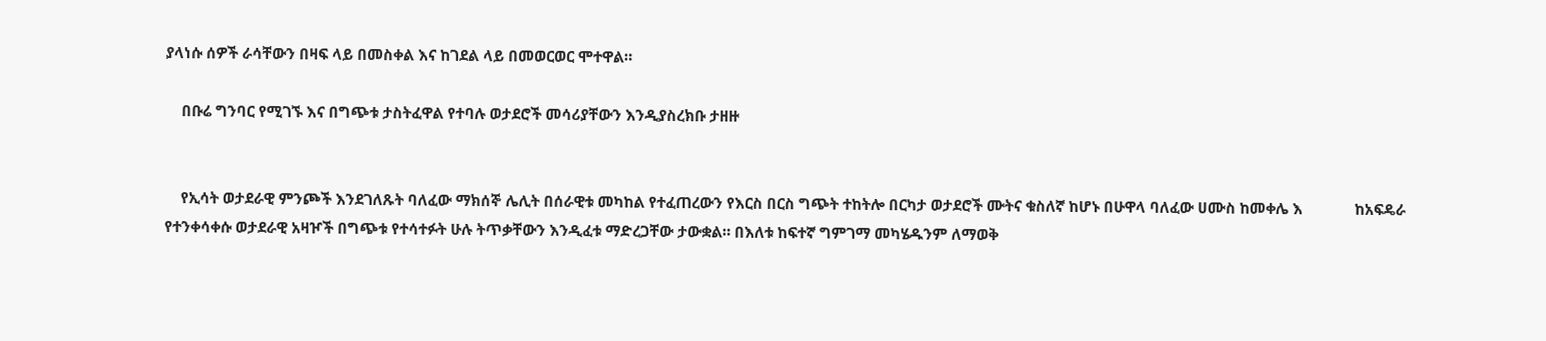ያላነሱ ሰዎች ራሳቸውን በዛፍ ላይ በመስቀል እና ከገደል ላይ በመወርወር ሞተዋል።

    በቡሬ ግንባር የሚገኙ እና በግጭቱ ታስትፈዋል የተባሉ ወታደሮች መሳሪያቸውን እንዲያስረክቡ ታዘዙ


    የኢሳት ወታደራዊ ምንጮች እንደገለጹት ባለፈው ማክሰኞ ሌሊት በሰራዊቱ መካከል የተፈጠረውን የእርስ በርስ ግጭት ተከትሎ በርካታ ወታደሮች ሙትና ቁስለኛ ከሆኑ በሁዋላ ባለፈው ሀሙስ ከመቀሌ እ             ከአፍዴራ የተንቀሳቀሱ ወታደራዊ አዛዦች በግጭቱ የተሳተፉት ሁሉ ትጥቃቸውን እንዲፈቱ ማድረጋቸው ታውቋል። በእለቱ ከፍተኛ ግምገማ መካሄዱንም ለማወቅ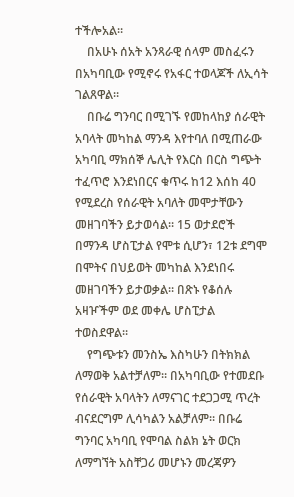ተችሎአል።
    በአሁኑ ሰአት አንጻራዊ ሰላም መስፈሩን በአካባቢው የሚኖሩ የአፋር ተወላጆች ለኢሳት ገልጸዋል።
    በቡሬ ግንባር በሚገኙ የመከላከያ ሰራዊት  አባላት መካከል ማንዳ እየተባለ በሚጠራው አካባቢ ማክሰኞ ሌሊት የእርስ በርስ ግጭት ተፈጥሮ እንደነበርና ቁጥሩ ከ12 እሰከ 40 የሚደረስ የሰራዊት አባለት መሞታቸውን መዘገባችን ይታወሳል። 15 ወታደሮች በማንዳ ሆስፒታል የሞቱ ሲሆን፣ 12ቱ ደግሞ በሞትና በህይወት መካከል እንደነበሩ መዘገባችን ይታወቃል። በጽኑ የቆሰሉ አዛዦችም ወደ መቀሌ ሆስፒታል ተወስደዋል።
    የግጭቱን መንስኤ እስካሁን በትክክል ለማወቅ አልተቻለም። በአካባቢው የተመደቡ የሰራዊት አባላትን ለማናገር ተደጋጋሚ ጥረት ብናደርግም ሊሳካልን አልቻለም። በቡሬ ግንባር አካባቢ የሞባል ስልክ ኔት ወርክ ለማግኘት አስቸጋሪ መሆኑን መረጃዎን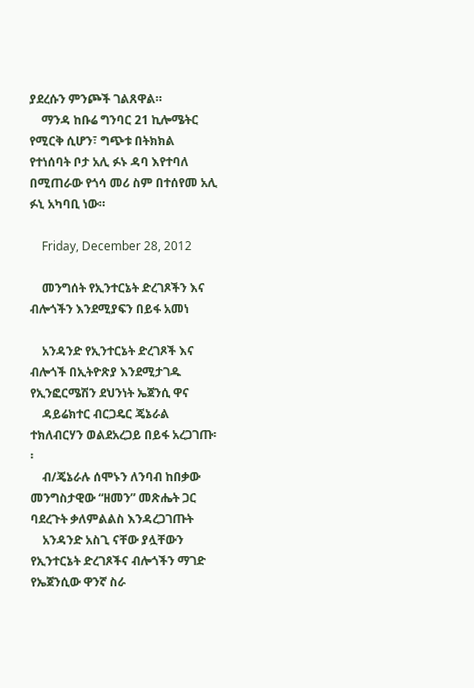ያደረሱን ምንጮች ገልጸዋል።
    ማንዳ ከቡሬ ግንባር 21 ኪሎሜትር የሚርቅ ሲሆን፣ ግጭቱ በትክክል የተነሰባት ቦታ አሊ ፉኑ ዳባ እየተባለ በሚጠራው የጎሳ መሪ ስም በተሰየመ አሊ ፉኒ አካባቢ ነው።

    Friday, December 28, 2012

    መንግሰት የኢንተርኔት ድረገጾችን እና ብሎጎችን እንደሚያፍን በይፋ አመነ

    አንዳንድ የኢንተርኔት ድረገጾች እና ብሎጎች በኢትዮጽያ እንደሚታገዱ የኢንፎርሜሽን ደህንነት ኤጀንሲ ዋና
    ዳይሬክተር ብርጋዴር ጄኔራል ተክለብርሃን ወልደአረጋይ በይፋ አረጋገጡ፡፡
    ብ/ጄኔራሉ ሰሞኑን ለንባብ ከበቃው መንግስታዊው “ዘመን” መጽሔት ጋር ባደረጉት ቃለምልልስ እንዳረጋገጡት
    አንዳንድ አስጊ ናቸው ያሏቸውን የኢንተርኔት ድረገጾችና ብሎጎችን ማገድ የኤጀንሲው ዋንኛ ስራ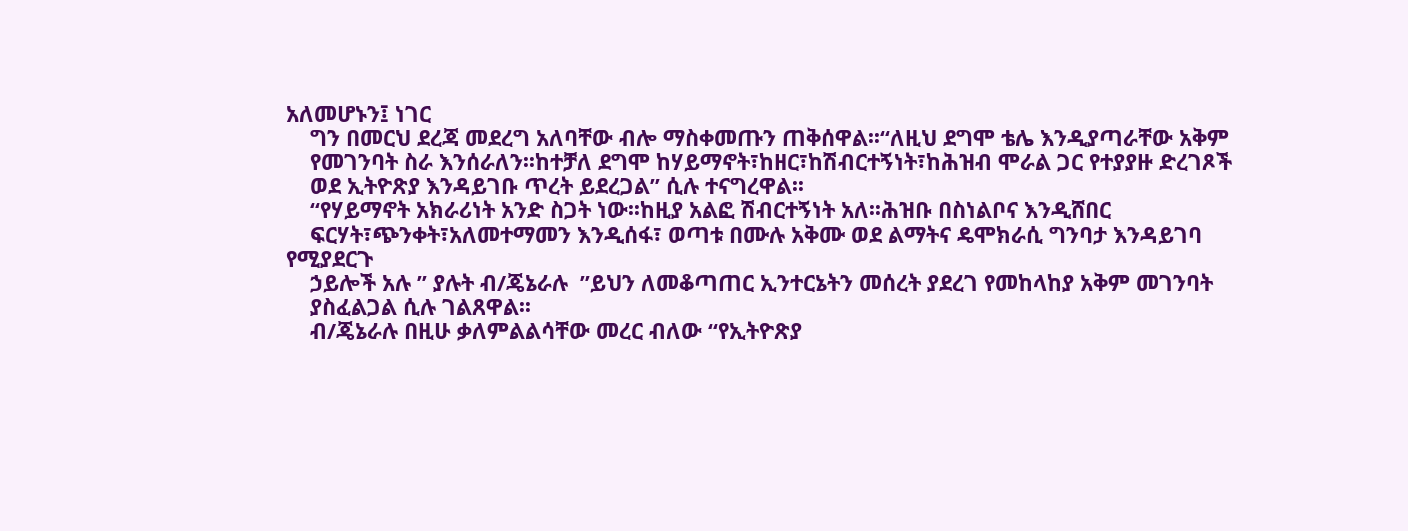አለመሆኑን፤ ነገር
    ግን በመርህ ደረጃ መደረግ አለባቸው ብሎ ማስቀመጡን ጠቅሰዋል፡፡“ለዚህ ደግሞ ቴሌ እንዲያጣራቸው አቅም
    የመገንባት ስራ እንሰራለን፡፡ከተቻለ ደግሞ ከሃይማኖት፣ከዘር፣ከሽብርተኝነት፣ከሕዝብ ሞራል ጋር የተያያዙ ድረገጾች
    ወደ ኢትዮጽያ እንዳይገቡ ጥረት ይደረጋል” ሲሉ ተናግረዋል፡፡
    “የሃይማኖት አክራሪነት አንድ ስጋት ነው፡፡ከዚያ አልፎ ሽብርተኝነት አለ፡፡ሕዝቡ በስነልቦና እንዲሸበር
    ፍርሃት፣ጭንቀት፣አለመተማመን እንዲሰፋ፣ ወጣቱ በሙሉ አቅሙ ወደ ልማትና ዴሞክራሲ ግንባታ እንዳይገባ የሚያደርጉ
    ኃይሎች አሉ ” ያሉት ብ/ጄኔራሉ  ”ይህን ለመቆጣጠር ኢንተርኔትን መሰረት ያደረገ የመከላከያ አቅም መገንባት
    ያስፈልጋል ሲሉ ገልጸዋል፡፡
    ብ/ጄኔራሉ በዚሁ ቃለምልልሳቸው መረር ብለው “የኢትዮጽያ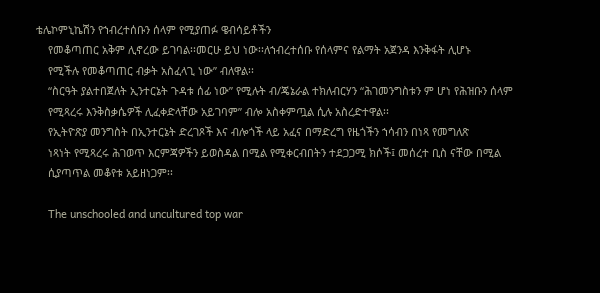ቴሌኮምኒኬሽን የኀብረተሰቡን ሰላም የሚያጠፉ ዌብሳይቶችን
    የመቆጣጠር አቅም ሊኖረው ይገባል፡፡መርሁ ይህ ነው፡፡ለኀብረተሰቡ የሰላምና የልማት አጀንዳ እንቅፋት ሊሆኑ
    የሚችሉ የመቆጣጠር ብቃት አስፈላጊ ነው” ብለዋል፡፡
    “ስርዓት ያልተበጀለት ኢንተርኔት ጉዳቱ ሰፊ ነው” የሚሉት ብ/ጄኔራል ተክለብርሃን “ሕገመንግስቱን ም ሆነ የሕዝቡን ሰላም
    የሚጻረሩ እንቅስቃሴዎች ሊፈቀድላቸው አይገባም” ብሎ አስቀምጧል ሲሉ አስረድተዋል፡፡
    የኢትዮጽያ መንግስት በኢንተርኔት ድረገጾች እና ብሎጎች ላይ አፈና በማድረግ የዜጎችን ኀሳብን በነጻ የመግለጽ
    ነጻነት የሚጻረሩ ሕገወጥ እርምጃዎችን ይወስዳል በሚል የሚቀርብበትን ተደጋጋሚ ክሶች፤ መሰረተ ቢስ ናቸው በሚል
    ሲያጣጥል መቆየቱ አይዘነጋም፡፡

    The unschooled and uncultured top war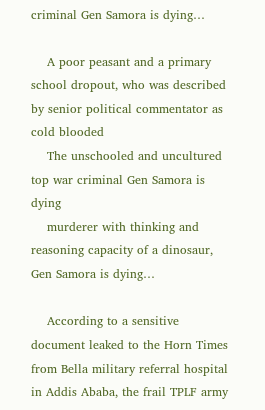criminal Gen Samora is dying…

    A poor peasant and a primary school dropout, who was described by senior political commentator as cold blooded
    The unschooled and uncultured top war criminal Gen Samora is dying
    murderer with thinking and reasoning capacity of a dinosaur, Gen Samora is dying…

    According to a sensitive document leaked to the Horn Times from Bella military referral hospital in Addis Ababa, the frail TPLF army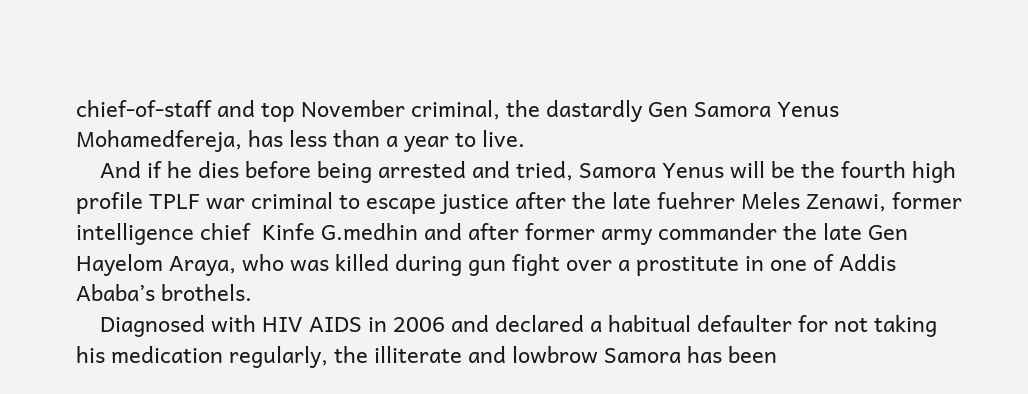chief-of-staff and top November criminal, the dastardly Gen Samora Yenus Mohamedfereja, has less than a year to live.
    And if he dies before being arrested and tried, Samora Yenus will be the fourth high profile TPLF war criminal to escape justice after the late fuehrer Meles Zenawi, former intelligence chief  Kinfe G.medhin and after former army commander the late Gen Hayelom Araya, who was killed during gun fight over a prostitute in one of Addis Ababa’s brothels.
    Diagnosed with HIV AIDS in 2006 and declared a habitual defaulter for not taking his medication regularly, the illiterate and lowbrow Samora has been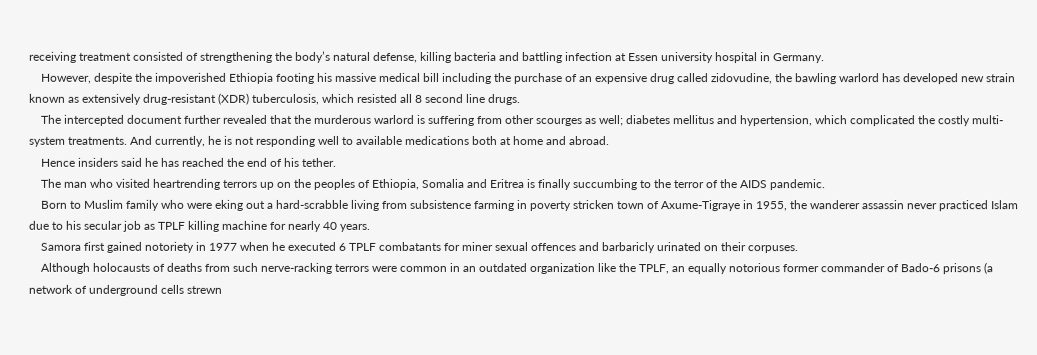receiving treatment consisted of strengthening the body’s natural defense, killing bacteria and battling infection at Essen university hospital in Germany.
    However, despite the impoverished Ethiopia footing his massive medical bill including the purchase of an expensive drug called zidovudine, the bawling warlord has developed new strain known as extensively drug-resistant (XDR) tuberculosis, which resisted all 8 second line drugs.
    The intercepted document further revealed that the murderous warlord is suffering from other scourges as well; diabetes mellitus and hypertension, which complicated the costly multi-system treatments. And currently, he is not responding well to available medications both at home and abroad.
    Hence insiders said he has reached the end of his tether.
    The man who visited heartrending terrors up on the peoples of Ethiopia, Somalia and Eritrea is finally succumbing to the terror of the AIDS pandemic.
    Born to Muslim family who were eking out a hard-scrabble living from subsistence farming in poverty stricken town of Axume-Tigraye in 1955, the wanderer assassin never practiced Islam due to his secular job as TPLF killing machine for nearly 40 years.
    Samora first gained notoriety in 1977 when he executed 6 TPLF combatants for miner sexual offences and barbaricly urinated on their corpuses.
    Although holocausts of deaths from such nerve-racking terrors were common in an outdated organization like the TPLF, an equally notorious former commander of Bado-6 prisons (a network of underground cells strewn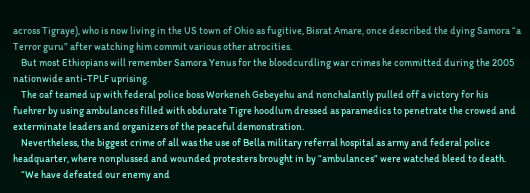across Tigraye), who is now living in the US town of Ohio as fugitive, Bisrat Amare, once described the dying Samora “a Terror guru” after watching him commit various other atrocities.
    But most Ethiopians will remember Samora Yenus for the bloodcurdling war crimes he committed during the 2005 nationwide anti-TPLF uprising.
    The oaf teamed up with federal police boss Workeneh Gebeyehu and nonchalantly pulled off a victory for his fuehrer by using ambulances filled with obdurate Tigre hoodlum dressed as paramedics to penetrate the crowed and exterminate leaders and organizers of the peaceful demonstration.
    Nevertheless, the biggest crime of all was the use of Bella military referral hospital as army and federal police headquarter, where nonplussed and wounded protesters brought in by “ambulances” were watched bleed to death.
    “We have defeated our enemy and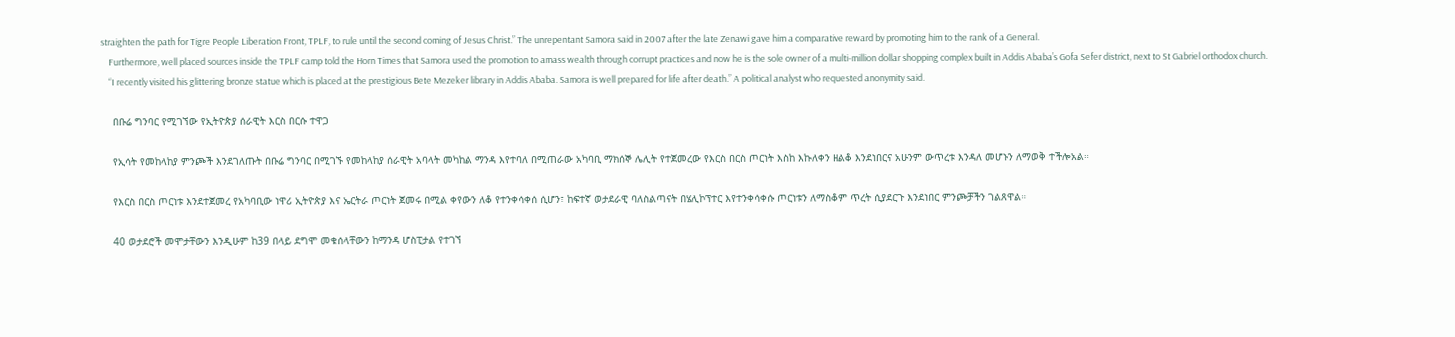straighten the path for Tigre People Liberation Front, TPLF, to rule until the second coming of Jesus Christ.” The unrepentant Samora said in 2007 after the late Zenawi gave him a comparative reward by promoting him to the rank of a General.
    Furthermore, well placed sources inside the TPLF camp told the Horn Times that Samora used the promotion to amass wealth through corrupt practices and now he is the sole owner of a multi-million dollar shopping complex built in Addis Ababa’s Gofa Sefer district, next to St Gabriel orthodox church.
    “I recently visited his glittering bronze statue which is placed at the prestigious Bete Mezeker library in Addis Ababa. Samora is well prepared for life after death.” A political analyst who requested anonymity said.

    በቡሬ ግንባር የሚገኘው የኢትዮጵያ ሰራዊት እርስ በርሱ ተዋጋ

    የኢሳት የመከላከያ ምንጮች እንደገለጡት በቡሬ ግንባር በሚገኙ የመከላከያ ሰራዊት አባላት መካከል ማንዳ እየተባለ በሚጠራው አካባቢ ማክሰኞ ሌሊት የተጀመረው የእርስ በርስ ጦርነት እስከ እኩለቀን ዘልቆ እንደነበርና አሁንም ውጥረቱ እንዳለ መሆኑን ለማወቅ ተችሎአል።

    የእርስ በርስ ጦርነቱ እንደተጀመረ የአካባቢው ነዋሪ ኢትዮጵያ እና ኤርትራ ጦርነት ጀመሩ በሚል ቀየውን ለቆ የተንቀሳቀሰ ሲሆን፣ ከፍተኛ ወታደራዊ ባለስልጣናት በሄሊኮፕተር እየተንቀሳቀሱ ጦርነቱን ለማስቆም ጥረት ሲያደርጉ እንደነበር ምንጮቻችን ገልጸዋል።

    40 ወታደሮች መሞታቸውን እንዲሁም ከ39 በላይ ደግሞ መቁሰላቸውን ከማንዳ ሆስፒታል የተገኘ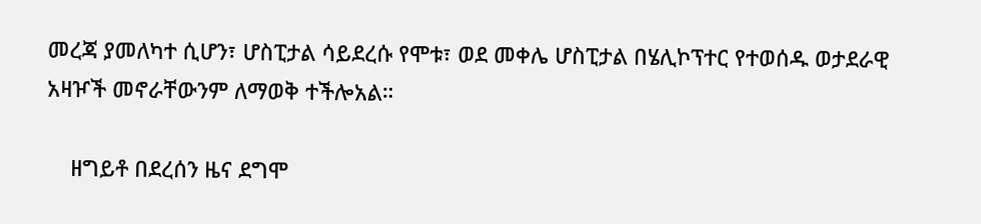መረጃ ያመለካተ ሲሆን፣ ሆስፒታል ሳይደረሱ የሞቱ፣ ወደ መቀሌ ሆስፒታል በሄሊኮፕተር የተወሰዱ ወታደራዊ አዛዦች መኖራቸውንም ለማወቅ ተችሎአል።

    ዘግይቶ በደረሰን ዜና ደግሞ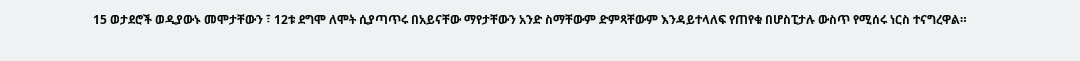15 ወታደሮች ወዲያውኑ መሞታቸውን ፣ 12ቱ ደግሞ ለሞት ሲያጣጥሩ በአይናቸው ማየታቸውን አንድ ስማቸውም ድምጻቸውም እንዳይተላለፍ የጠየቁ በሆስፒታሉ ውስጥ የሚሰሩ ነርስ ተናግረዋል።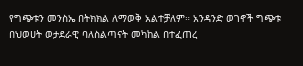የግጭቱን መንስኤ በትክክል ለማወቅ አልተቻለም። አንዳንድ ወገኖች ግጭቱ በህወሀት ወታደራዊ ባለስልጣናት መካከል በተፈጠረ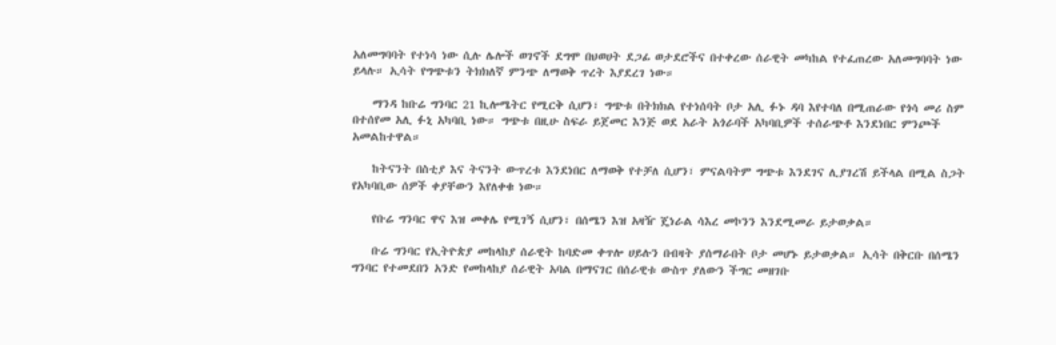አለመግባባት የተነሳ ነው ሲሉ ሌሎች ወገኖች ደግሞ በህወሀት ደጋፊ ወታደሮችና በተቀረው ሰራዊት መካከል የተፈጠረው አለመግባባት ነው ይላሉ። ኢሳት የግጭቱን ትክክለኛ ምንጭ ለማወቅ ጥረት እያደረገ ነው።

    ማንዳ ከቡሬ ግንባር 21 ኪሎሜትር የሚርቅ ሲሆን፣ ግጭቱ በትክክል የተነሰባት ቦታ አሊ ፉኑ ዳባ እየተባለ በሚጠራው የጎሳ መሪ ስም በተሰየመ አሊ ፉኒ አካባቢ ነው። ግጭቱ በዚሁ ስፍራ ይጀመር እንጅ ወደ አራት አጎራባች አካባቢዎች ተሰራጭቶ እንደነበር ምንጮች አመልከተዋል።

    ከትናንት በስቲያ እና ትናንት ውጥረቱ እንደነበር ለማወቅ የተቻለ ሲሆን፣ ምናልባትም ግጭቱ እንደገና ሊያገረሽ ይችላል በሚል ስጋት የአካባቢው ሰዎች ቀያቸውን እየለቀቁ ነው።

    የቡሬ ግንባር ዋና እዝ መቀሌ የሚገኝ ሲሆን፣ በሰሜን እዝ አዛዥ ጄነራል ሳእረ መኮንን እንደሚመራ ይታወቃል።

    ቡሬ ግንባር የኢትዮጵያ መከላከያ ሰራዊት ከባድመ ቀጥሎ ሀይሉን በብዛት ያሰማራበት ቦታ መሆኑ ይታወቃል። ኢሳት በቅርቡ በሰሜን ግንባር የተመደበን አንድ የመከላከያ ሰራዊት አባል በማናገር በሰራዊቱ ውስጥ ያለውን ችግር መዘገቡ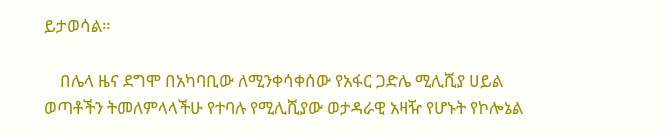ይታወሳል።

    በሌላ ዜና ደግሞ በአካባቢው ለሚንቀሳቀሰው የአፋር ጋድሌ ሚሊሺያ ሀይል ወጣቶችን ትመለምላላችሁ የተባሉ የሚሊሺያው ወታዳራዊ አዛዥ የሆኑት የኮሎኔል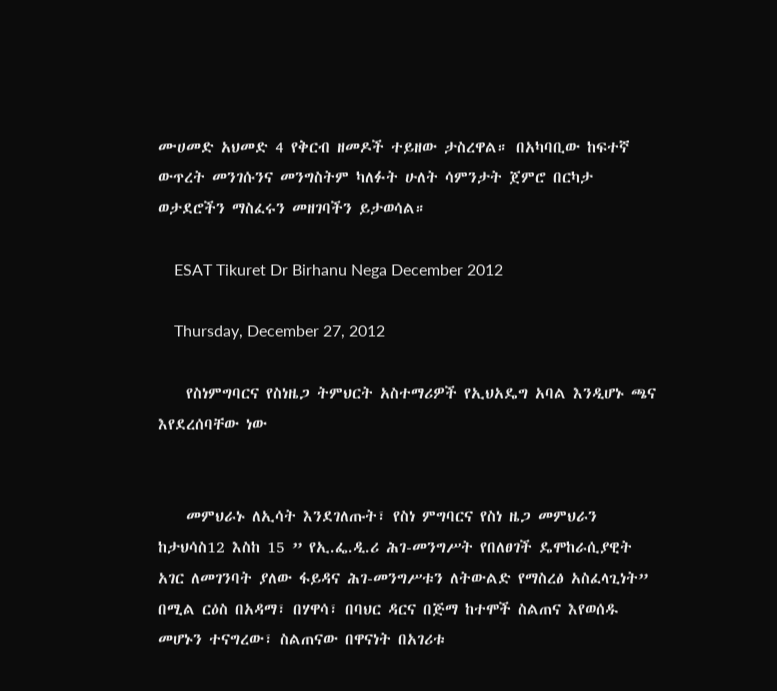ሙሀመድ አህመድ 4 የቅርብ ዘመዶች ተይዘው ታስረዋል። በአካባቢው ከፍተኛ ውጥረት መንገሱንና መንግስትም ካለፉት ሁለት ሳምንታት ጀምሮ በርካታ ወታደሮችን ማስፈሩን መዘገባችን ይታወሳል።

    ESAT Tikuret Dr Birhanu Nega December 2012

    Thursday, December 27, 2012

    የስነምግባርና የስነዜጋ ትምህርት አስተማሪዎች የኢህአዴግ አባል እንዲሆኑ ጫና እየደረሰባቸው ነው


    መምህራኑ ለኢሳት እንደገለጡት፣ የስነ ምግባርና የስነ ዜጋ መምህራን ከታህሳስ12 እስከ 15 ” የኢ.ፌ.ዲ.ሪ ሕገ-መንግሥት የበለፀገች ዴሞከራሲያዊት አገር ለመገንባት ያለው ፋይዳና ሕገ-መንግሥቱን ለትውልድ የማስረፅ አስፈላጊነት” በሚል ርዕስ በአዳማ፣ በሃዋሳ፣ በባህር ዳርና በጅማ ከተሞች ስልጠና እየወሰዱ መሆኑን ተናግረው፣ ስልጠናው በዋናነት በአገሪቱ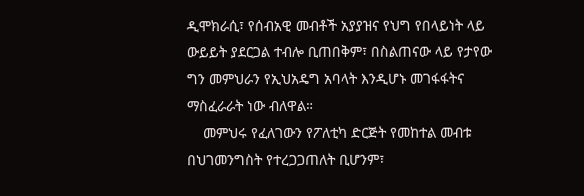ዲሞክራሲ፣ የሰብአዊ መብቶች አያያዝና የህግ የበላይነት ላይ ውይይት ያደርጋል ተብሎ ቢጠበቅም፣ በስልጠናው ላይ የታየው ግን መምህራን የኢህአዴግ አባላት እንዲሆኑ መገፋፋትና ማስፈራራት ነው ብለዋል።
    መምህሩ የፈለገውን የፖለቲካ ድርጅት የመከተል መብቱ በህገመንግስት የተረጋጋጠለት ቢሆንም፣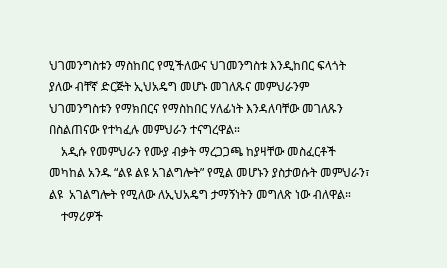ህገመንግስቱን ማስከበር የሚችለውና ህገመንግስቱ እንዲከበር ፍላጎት ያለው ብቸኛ ድርጅት ኢህአዴግ መሆኑ መገለጹና መምህራንም ህገመንግስቱን የማክበርና የማስከበር ሃለፊነት እንዳለባቸው መገለጹን በስልጠናው የተካፈሉ መምህራን ተናግረዋል።
    አዲሱ የመምህራን የሙያ ብቃት ማረጋጋጫ ከያዛቸው መስፈርቶች መካከል አንዱ “ልዩ ልዩ አገልግሎት” የሚል መሆኑን ያስታወሱት መምህራን፣ ልዩ  አገልግሎት የሚለው ለኢህአዴግ ታማኝነትን መግለጽ ነው ብለዋል።
    ተማሪዎች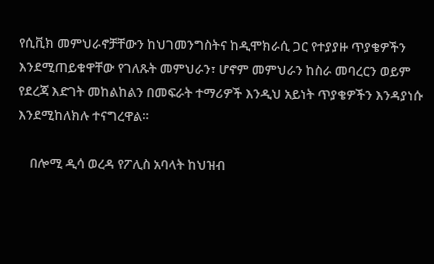የሲቪክ መምህራኖቻቸውን ከህገመንግስትና ከዲሞክራሲ ጋር የተያያዙ ጥያቄዎችን እንደሚጠይቁዋቸው የገለጹት መምህራን፣ ሆኖም መምህራን ከስራ መባረርን ወይም የደረጃ እድገት መከልከልን በመፍራት ተማሪዎች እንዲህ አይነት ጥያቄዎችን እንዳያነሱ እንደሚከለክሉ ተናግረዋል።

    በሎሚ ዲሳ ወረዳ የፖሊስ አባላት ከህዝብ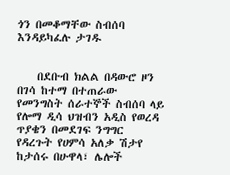ጎን በመቆማቸው ስብሰባ እንዳይካፈሉ ታገዱ


    በደቡብ ክልል በዳውሮ ዞን በገሳ ከተማ በተጠራው የመንግስት ሰራተኞች ስብሰባ ላይ የሎማ ዲሳ ህዝብን አዲስ የወረዳ ጥያቄን በመደገፍ ንግግር የዳረጉት የሀምሳ አለቃ ሽታየ ከታሰሩ በሁዋላ፣ ሌሎች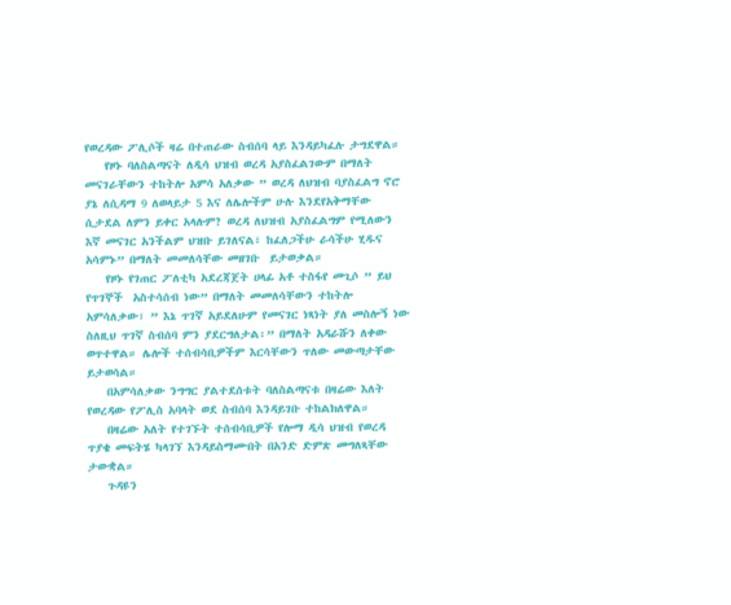የወረዳው ፖሊሶች ዛሬ በተጠራው ስብሰባ ላይ እንዳይካፈሉ ታግደዋል።
    የዞኑ ባለስልጣናት ለዲሳ ህዝብ ወረዳ አያስፈልገውም በማለት መናገራቸውን ተከትሎ አምሳ አለቃው ” ወረዳ ለህዝብ ባያስፈልግ ኖሮ ያኔ ለሲዳማ 9 ለወላይታ 5 እና ለሌሎችም ሁሉ እንደየአቅማቸው ሲታደል ለምን ይቀር አላሉም? ወረዳ ለህዝብ አያስፈልግም የሚለውን እኛ መናገር አንችልም ህዝቡ ይገለናል፣ ከፈለጋችሁ ራሳችሁ ሂዱና አሳምኑ” በማለት መመለሳቸው መዘገቡ  ይታወቃል።
    የዞኑ የገጠር ፖለቲካ አደረጃጀት ሀላፊ አቶ ተስፋየ መጊሶ ” ይህ የጥገኞች  አስተሳሰብ ነው” በማለት መመለሳቸውን ተከትሎ አምሳለቃው፣ ” እኔ ጥገኛ አይደለሁም የመናገር ነጻነት ያለ መስሎኝ ነው ስለዚህ ጥገኛ ስብሰባ ምን ያደርግለታል፡” በማለት አዳራሹን ለቀው ወጥተዋል። ሌሎች ተሰብሳቢዎችም እርሳቸውን ጥለው መውጣታቸው ይታወሳል።
    በአምሳለቃው ንግግር ያልተደሰቱት ባለስልጣናቱ በዛሬው እለት የወረዳው የፖሊስ አባላት ወደ ስብሰባ እንዳይገቡ ተከልክለዋል።
    በዛሬው አለት የተገኙት ተሰብሳቢዎች የሎማ ዲሳ ህዝብ የወረዳ ጥያቄ መፍትሄ ካላገኘ እንዳይስማሙበት በአንድ ድምጽ መግለጻቸው ታውቋል።
    ጉዳዩን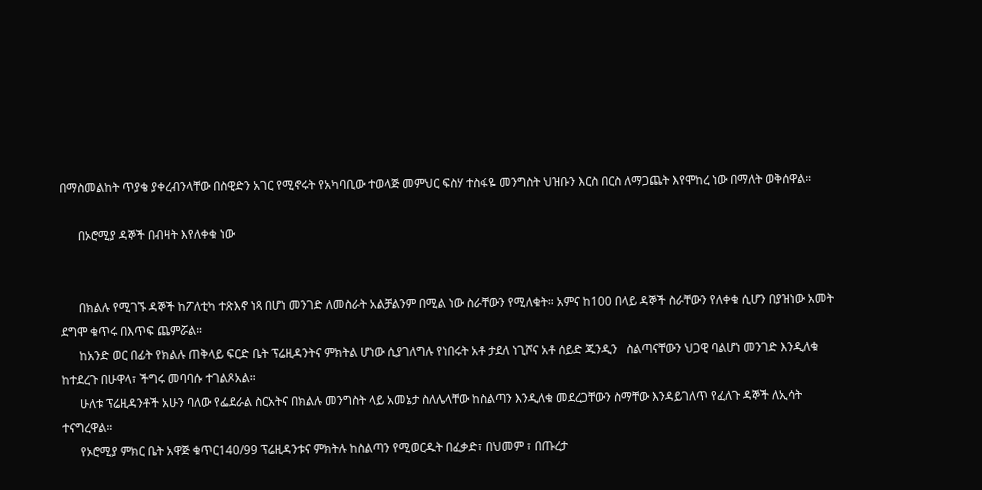በማስመልከት ጥያቄ ያቀረብንላቸው በስዊድን አገር የሚኖሩት የአካባቢው ተወላጅ መምህር ፍስሃ ተስፋዬ መንግስት ህዝቡን እርስ በርስ ለማጋጨት እየሞከረ ነው በማለት ወቅሰዋል።

      በኦሮሚያ ዳኞች በብዛት እየለቀቁ ነው


      በክልሉ የሚገኙ ዳኞች ከፖለቲካ ተጽእኖ ነጻ በሆነ መንገድ ለመስራት አልቻልንም በሚል ነው ስራቸውን የሚለቁት። አምና ከ100 በላይ ዳኞች ስራቸውን የለቀቁ ሲሆን በያዝነው አመት ደግሞ ቁጥሩ በእጥፍ ጨምሯል።
      ከአንድ ወር በፊት የክልሉ ጠቅላይ ፍርድ ቤት ፕሬዚዳንትና ምክትል ሆነው ሲያገለግሉ የነበሩት አቶ ታደለ ነጊሾና አቶ ሰይድ ጁንዲን   ስልጣናቸውን ህጋዊ ባልሆነ መንገድ እንዲለቁ ከተደረጉ በሁዋላ፣ ችግሩ መባባሱ ተገልጾአል።
      ሁለቱ ፕሬዚዳንቶች አሁን ባለው የፌደራል ስርአትና በክልሉ መንግስት ላይ አመኔታ ስለሌላቸው ከስልጣን እንዲለቁ መደረጋቸውን ስማቸው እንዳይገለጥ የፈለጉ ዳኞች ለኢሳት ተናግረዋል።
      የኦሮሚያ ምክር ቤት አዋጅ ቁጥር140/99 ፕሬዚዳንቱና ምክትሉ ከስልጣን የሚወርዱት በፈቃድ፣ በህመም ፣ በጡረታ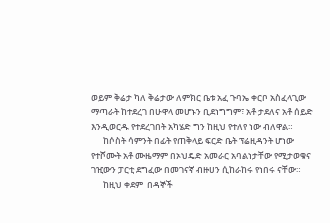ወይም ቅሬታ ካለ ቅሬታው ለምክር ቤቱ አፈ ጉባኤ ቀርቦ አስፈላጊው ማጣራት ከተደረገ በሁዋላ መሆኑን ቢደነግግም፣ አቶ ታደለና አቶ ሰይድ እንዲወርዱ የተደረገበት አካሄድ ግን ከዚህ የተለየ ነው ብለዋል።
      ከሶስት ሳምንት በፊት የጠቅላይ ፍርድ ቤት ፕሬዚዳንት ሆነው የተሾሙት አቶ ሙዜማም በኦህዴድ አመራር አባልነታቸው የሚታወቁና ገዢውን ፓርቲ ደግፈው በመገናኛ ብዙሀን ሲከራከሩ የነበሩ ናቸው።
      ከዚህ ቀደም  በዳኞች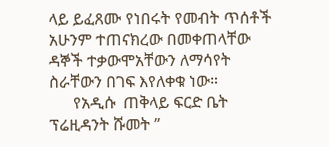ላይ ይፈጸሙ የነበሩት የመብት ጥሰቶች አሁንም ተጠናክረው በመቀጠላቸው ዳኞች ተቃውሞአቸውን ለማሳየት ስራቸውን በገፍ እየለቀቁ ነው።
      የአዲሱ  ጠቅላይ ፍርድ ቤት ፕሬዚዳንት ሹመት ”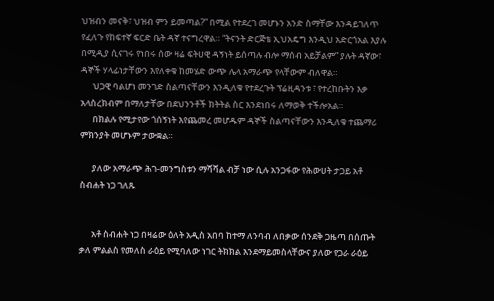ህዝብን መናቅ፣ ህዝብ ምን ይመጣል?” በሚል የተደረገ መሆኑን አንድ ስማቸው እንዳይገለጥ የፈለጉ የከፍተኛ ፍርድ ቤት ዳኛ ተናግረዋል። “ትናንት ድርጅቴ ኢህአዴግ እንዲህ አድርጎአል እያሉ በሚዲያ ሲናገሩ የነበሩ ሰው ዛሬ ፍትሀዊ ዳኝነት ይሰጣሉ ብሎ ማሰብ አይቻልም” ያሉት ዳኛው፣ ዳኞች ሃላፊነታቸውን እየለቀቁ ከመሄድ ውጭ ሌላ አማራጭ የላቸውም ብለዋል።
      ህጋዊ ባልሆነ መንገድ ስልጣናቸውን እንዲለቁ የተደረጉት ፕሬዚዳንቱ ፣ የተረከቡትን እቃ አላስረክብም በማለታቸው በደህንንቶች ክትትል ስር እንደነበሩ ለማወቅ ተችሎአል።
      በክልሉ የሚታየው ጎሰኝነት እየጨመረ መሆዱም ዳኞች ስልጣናቸውን እንዲለቁ ተጨማሪ ምክንያት መሆኑም ታውቋል።

      ያለው አማራጭ ሕገ-መንግስቱን ማሻሻል ብቻ ነው ሲሉ አንጋፋው የሕውሀት ታጋይ አቶ ስብሐት ነጋ ገለጹ


      አቶ ስብሐት ነጋ በዛሬው ዕለት አዲስ አበባ ከተማ ለንባብ ለበቃው ሰንደቅ ጋዜጣ በሰጡት ቃለ ምልልስ የመለስ ራዕይ የሚባለው ነገር ትክክል እንደማይመስላቸውና ያለው የጋራ ራዕይ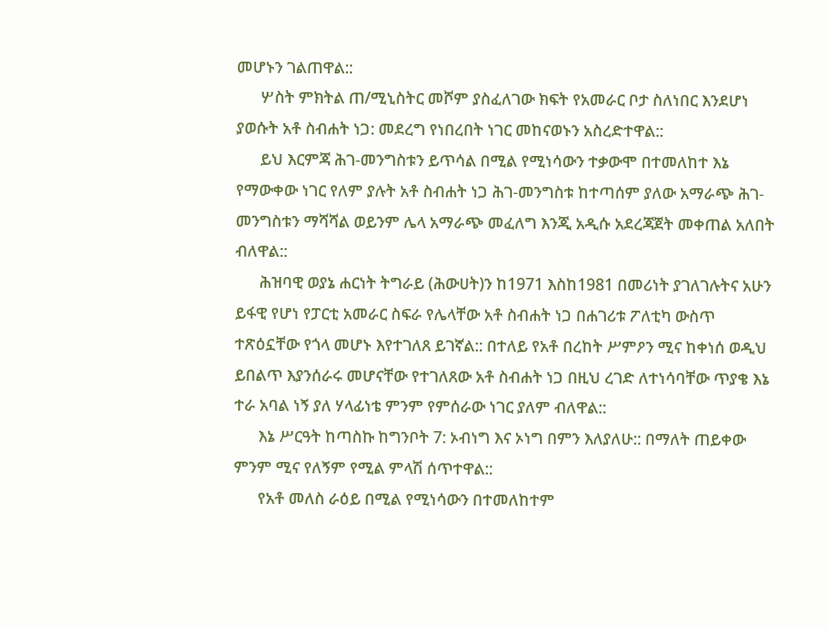መሆኑን ገልጠዋል::
      ሦስት ምክትል ጠ/ሚኒስትር መሾም ያስፈለገው ክፍት የአመራር ቦታ ስለነበር እንደሆነ ያወሱት አቶ ስብሐት ነጋ: መደረግ የነበረበት ነገር መከናወኑን አስረድተዋል::
      ይህ እርምጃ ሕገ-መንግስቱን ይጥሳል በሚል የሚነሳውን ተቃውሞ በተመለከተ እኔ የማውቀው ነገር የለም ያሉት አቶ ስብሐት ነጋ ሕገ-መንግስቱ ከተጣሰም ያለው አማራጭ ሕገ-መንግስቱን ማሻሻል ወይንም ሌላ አማራጭ መፈለግ እንጂ አዲሱ አደረጃጀት መቀጠል አለበት ብለዋል::
      ሕዝባዊ ወያኔ ሐርነት ትግራይ (ሕውሀት)ን ከ1971 እስከ1981 በመሪነት ያገለገሉትና አሁን ይፋዊ የሆነ የፓርቲ አመራር ስፍራ የሌላቸው አቶ ስብሐት ነጋ በሐገሪቱ ፖለቲካ ውስጥ ተጽዕኗቸው የጎላ መሆኑ እየተገለጸ ይገኛል:: በተለይ የአቶ በረከት ሥምዖን ሚና ከቀነሰ ወዲህ ይበልጥ እያንሰራሩ መሆናቸው የተገለጸው አቶ ስብሐት ነጋ በዚህ ረገድ ለተነሳባቸው ጥያቄ እኔ ተራ አባል ነኝ ያለ ሃላፊነቴ ምንም የምሰራው ነገር ያለም ብለዋል::
      እኔ ሥርዓት ከጣስኩ ከግንቦት 7: ኦብነግ እና ኦነግ በምን እለያለሁ:: በማለት ጠይቀው ምንም ሚና የለኝም የሚል ምላሽ ሰጥተዋል::
      የአቶ መለስ ራዕይ በሚል የሚነሳውን በተመለከተም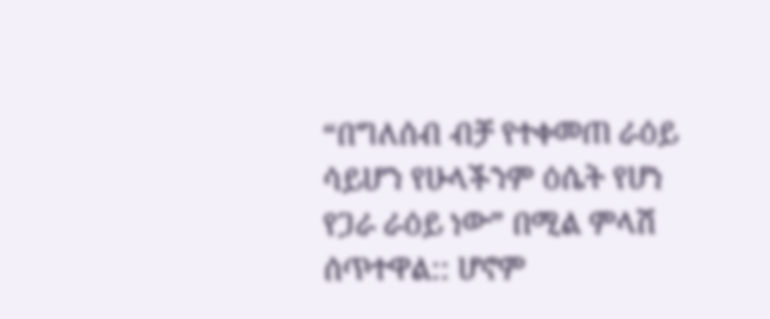“በግለሰብ ብቻ የተቀመጠ ራዕይ ሳይሆን የሁላችንም ዕሴት የሆነ የጋራ ራዕይ ነው” በሚል ምላሽ ሰጥተዋል:: ሆኖም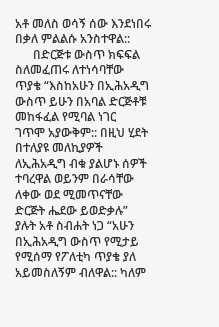አቶ መለስ ወሳኝ ሰው እንደነበሩ በቃለ ምልልሱ አንስተዋል::
      በድርጅቱ ውስጥ ክፍፍል ስለመፈጠሩ ለተነሳባቸው ጥያቄ “እስከአሁን በኢሕአዲግ ውስጥ ይሁን በአባል ድርጅቶቹ መከፋፈል የሚባል ነገር  ገጥሞ አያውቅም:: በዚህ ሂደት በተለያዩ መለኪያዎች ለኢሕአዲግ ብቁ ያልሆኑ ሰዎች ተባረዋል ወይንም በራሳቸው ለቀው ወደ ሚመጥናቸው ድርጅት ሔደው ይወድቃሉ” ያሉት አቶ ስብሐት ነጋ “አሁን በኢሕአዲግ ውስጥ የሚታይ የሚሰማ የፖለቲካ ጥያቄ ያለ አይመስለኝም ብለዋል:: ካለም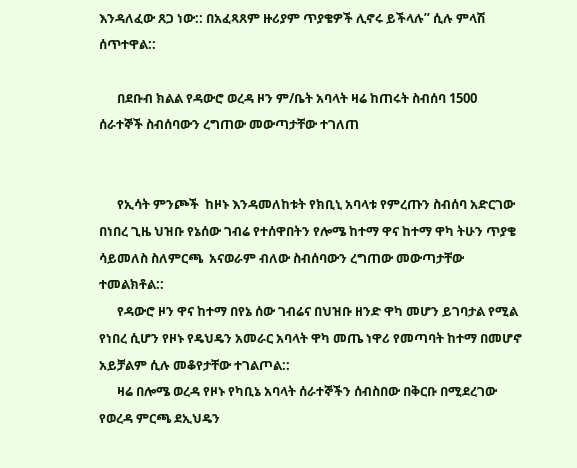እንዳለፈው ጸጋ ነው:: በአፈጻጸም ዙሪያም ጥያቄዎች ሊኖሩ ይችላሉ” ሲሉ ምላሽ ሰጥተዋል::

      በደቡብ ክልል የዳውሮ ወረዳ ዞን ም/ቤት አባላት ዛሬ ከጠሩት ስብሰባ 1500 ሰራተኞች ስብሰባውን ረግጠው መውጣታቸው ተገለጠ


      የኢሳት ምንጮች  ከዞኑ እንዳመለከቱት የክቢኒ አባላቱ የምረጡን ስብሰባ አድርገው በነበረ ጊዜ ህዝቡ የኔሰው ገብሬ የተሰዋበትን የሎሜ ከተማ ዋና ከተማ ዋካ ትሁን ጥያቄ ሳይመለስ ስለምርጫ  አናወራም ብለው ስብሰባውን ረግጠው መውጣታቸው ተመልክቶል::
      የዳውሮ ዞን ዋና ከተማ በየኔ ሰው ገብሬና በህዝቡ ዘንድ ዋካ መሆን ይገባታል የሚል የነበረ ሲሆን የዞኑ የዴህዴን አመራር አባላት ዋካ መጤ ነዋሪ የመጣባት ከተማ በመሆኖ አይቻልም ሲሉ መቆየታቸው ተገልጦል::
      ዛሬ በሎሜ ወረዳ የዞኑ የካቢኔ አባላት ሰራተኞችን ሰብስበው በቅርቡ በሚደረገው የወረዳ ምርጫ ደኢህዴን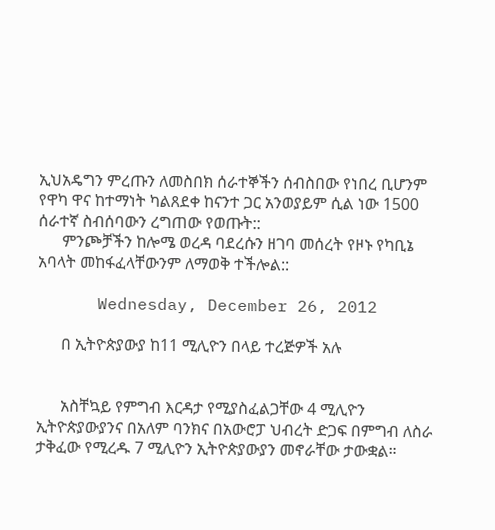ኢህአዴግን ምረጡን ለመስበክ ሰራተኞችን ሰብስበው የነበረ ቢሆንም የዋካ ዋና ከተማነት ካልጸደቀ ከናንተ ጋር አንወያይም ሲል ነው 1500 ሰራተኛ ስብሰባውን ረግጠው የወጡት::
      ምንጮቻችን ከሎሜ ወረዳ ባደረሱን ዘገባ መሰረት የዞኑ የካቢኔ አባላት መከፋፈላቸውንም ለማወቅ ተችሎል::

      Wednesday, December 26, 2012

      በ ኢትዮጵያውያ ከ11 ሚሊዮን በላይ ተረጅዎች አሉ


      አስቸኳይ የምግብ እርዳታ የሚያስፈልጋቸው 4 ሚሊዮን ኢትዮጵያውያንና በአለም ባንክና በአውሮፓ ህብረት ድጋፍ በምግብ ለስራ ታቅፈው የሚረዱ 7 ሚሊዮን ኢትዮጵያውያን መኖራቸው ታውቋል።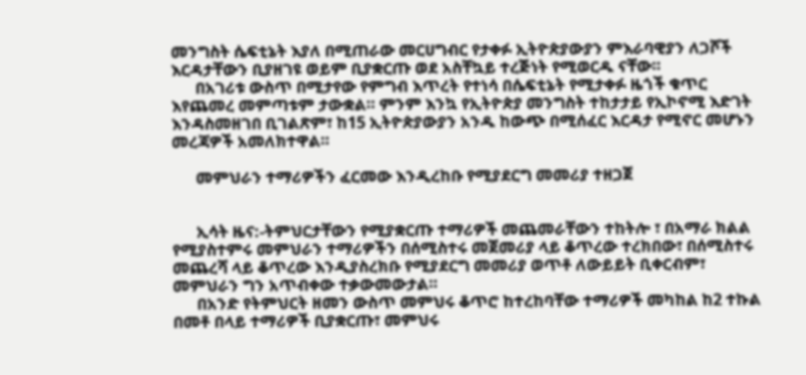መንግስት ሴፍቲኔት እያለ በሚጠራው መርሀግብር የታቀፉ ኢትዮጵያውያን ምእራባዊያን ለጋሾች እርዳታቸውን ቢያዘገዩ ወይም ቢያቋርጡ ወደ አስቸኳይ ተረጅነት የሚወርዱ ናቸው።
      በአገሪቱ ውስጥ በሚታየው የምግብ እጥረት የተነሳ በሴፍቲኔት የሚታቀፉ ዜጎች ቁጥር እየጨመረ መምጣቱም ታውቋል። ምንም እንኳ የኢትዮጵያ መንግስት ተከታታይ የኢኮኖሚ እድገት እንዳስመዘገበ ቢገልጽም፣ ከ15 ኢትዮጵያውያን አንዱ ከውጭ በሚሰፈር እርዳታ የሚኖር መሆኑን መረጃዎች አመለክተዋል።

      መምህራን ተማሪዎችን ፈርመው እንዲረከቡ የሚያደርግ መመሪያ ተዘጋጀ


      ኢሳት ዜና:-ትምህርታቸውን የሚያቋርጡ ተማሪዎች መጨመራቸውን ተከትሎ ፣ በአማራ ክልል የሚያስተምሩ መምህራን ተማሪዎችን በሰሚስተሩ መጀመሪያ ላይ ቆጥረው ተረክበው፣ በሰሚስተሩ መጨረሻ ላይ ቆጥረው እንዲያስረክቡ የሚያደርግ መመሪያ ወጥቶ ለውይይት ቢቀርብም፣ መምህራን ግን አጥብቀው ተቃውመውታል።
      በአንድ የትምህርት ዘመን ውስጥ መምህሩ ቆጥሮ ከተረከባቸው ተማሪዎች መካከል ከ2 ተኩል በመቶ በላይ ተማሪዎች ቢያቋርጡ፣ መምህሩ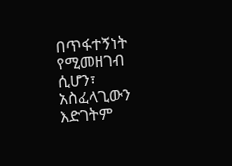በጥፋተኝነት የሚመዘገብ ሲሆን፣ አስፈላጊውን እድገትም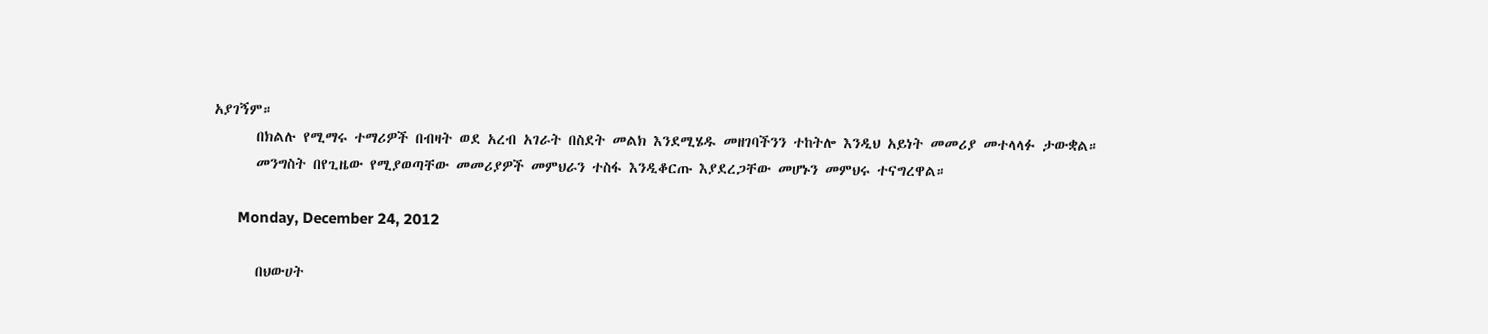አያገኝም።
      በክልሉ የሚማሩ ተማሪዎች በብዛት ወደ አረብ አገራት በስደት መልክ እንደሚሄዱ መዘገባችንን ተከትሎ እንዲህ አይነት መመሪያ መተላላፉ ታውቋል።
      መንግስት በየጊዜው የሚያወጣቸው መመሪያዎች መምህራን ተስፋ እንዲቆርጡ እያደረጋቸው መሆኑን መምህሩ ተናግረዋል።

      Monday, December 24, 2012

      በህውሀት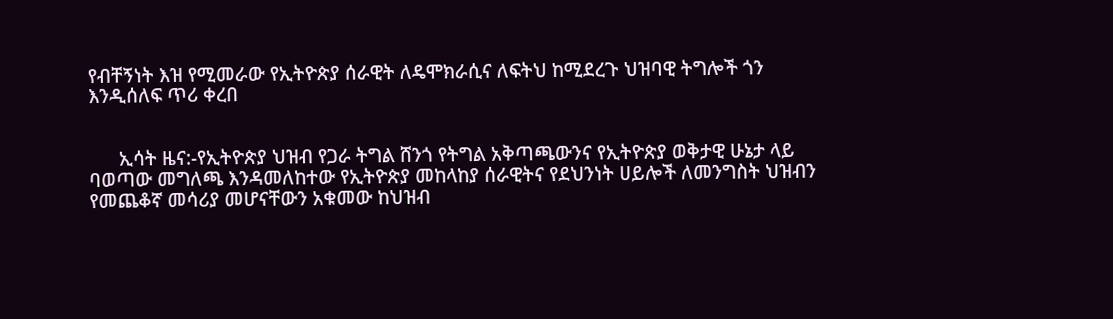የብቸኝነት እዝ የሚመራው የኢትዮጵያ ሰራዊት ለዴሞክራሲና ለፍትህ ከሚደረጉ ህዝባዊ ትግሎች ጎን እንዲሰለፍ ጥሪ ቀረበ


      ኢሳት ዜና:-የኢትዮጵያ ህዝብ የጋራ ትግል ሸንጎ የትግል አቅጣጫውንና የኢትዮጵያ ወቅታዊ ሁኔታ ላይ ባወጣው መግለጫ እንዳመለከተው የኢትዮጵያ መከላከያ ሰራዊትና የደህንነት ሀይሎች ለመንግስት ህዝብን የመጨቆኛ መሳሪያ መሆናቸውን አቁመው ከህዝብ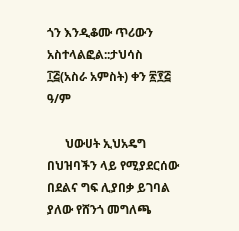ጎን እንዲቆሙ ጥሪውን አስተላልፎል::ታህሳስ ፲፭(አስራ አምስት) ቀን ፳፻፭ ዓ/ም

      ህውሀት ኢህአዴግ በህዝባችን ላይ የሚያደርሰው በደልና ግፍ ሊያበቃ ይገባል ያለው የሸንጎ መግለጫ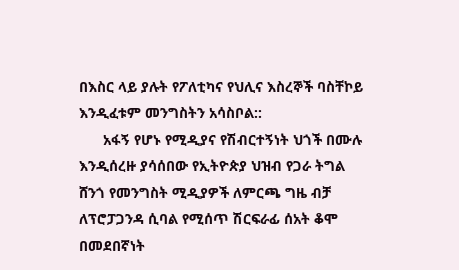በእስር ላይ ያሉት የፖለቲካና የህሊና እስረኞች ባስቸኮይ እንዲፈቱም መንግስትን አሳስቦል::
      አፋኝ የሆኑ የሚዲያና የሽብርተኝነት ህጎች በሙሉ እንዲሰረዙ ያሳሰበው የኢትዮጵያ ህዝብ የጋራ ትግል ሸንጎ የመንግስት ሚዲያዎች ለምርጫ ግዜ ብቻ ለፕሮፓጋንዳ ሲባል የሚሰጥ ሽርፍራፊ ሰአት ቆሞ በመደበኛነት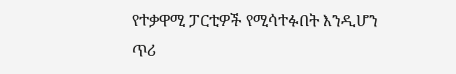የተቃዋሚ ፓርቲዎች የሚሳተፉበት እንዲሆን ጥሪ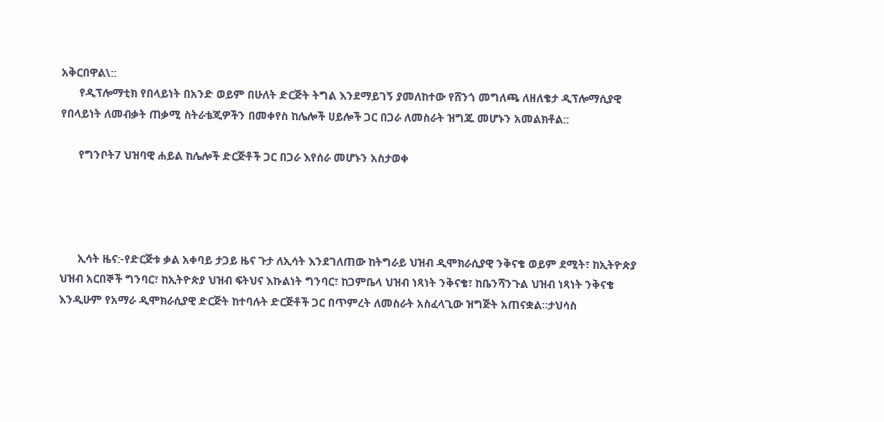አቅርበዋል\::
      የዲፕሎማቲክ የበላይነት በአንድ ወይም በሁለት ድርጅት ትግል እንደማይገኝ ያመለከተው የሸንጎ መግለጫ ለዘለቄታ ዲፕሎማሲያዊ የበላይነት ለመብቃት ጠቃሚ ስትራቴጂዎችን በመቀየስ ከሌሎች ሀይሎች ጋር በጋራ ለመስራት ዝግጁ መሆኑን አመልክቶል::

      የግንቦት7 ህዝባዊ ሐይል ከሌሎች ድርጅቶች ጋር በጋራ እየሰራ መሆኑን አስታወቀ




      ኢሳት ዜና:-የድርጅቱ ቃል አቀባይ ታጋይ ዜና ጉታ ለኢሳት እንደገለጠው ከትግራይ ህዝብ ዲሞክራሲያዊ ንቅናቄ ወይም ደሚት፣ ከኢትዮጵያ ህዝብ አርበኞች ግንባር፣ ከኢትዮጵያ ህዝብ ፍትህና እኩልነት ግንባር፣ ከጋምቤላ ህዝብ ነጻነት ንቅናቄ፣ ከቤንሻንጉል ህዝብ ነጻነት ንቅናቄ እንዲሁም የአማራ ዲሞክራሲያዊ ድርጅት ከተባሉት ድርጅቶች ጋር በጥምረት ለመስራት አስፈላጊው ዝግጅት አጠናቋል።ታህሳስ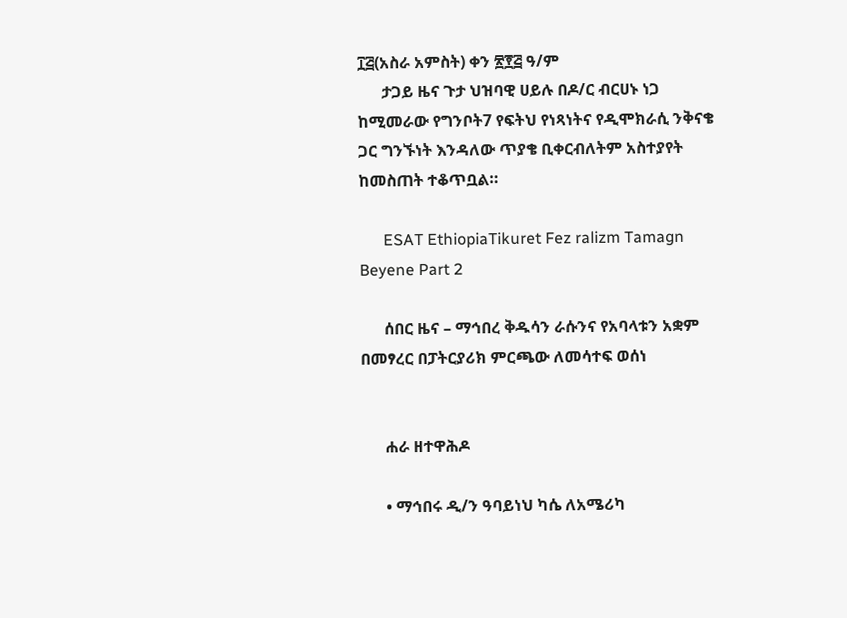፲፭(አስራ አምስት) ቀን ፳፻፭ ዓ/ም
      ታጋይ ዜና ጉታ ህዝባዊ ሀይሉ በዶ/ር ብርሀኑ ነጋ ከሚመራው የግንቦት7 የፍትህ የነጻነትና የዲሞክራሲ ንቅናቄ ጋር ግንኙነት እንዳለው ጥያቄ ቢቀርብለትም አስተያየት ከመስጠት ተቆጥቧል።

      ESAT EthiopiaTikuret Fez ralizm Tamagn Beyene Part 2

      ሰበር ዜና – ማኅበረ ቅዱሳን ራሱንና የአባላቱን አቋም በመፃረር በፓትርያሪክ ምርጫው ለመሳተፍ ወሰነ


      ሐራ ዘተዋሕዶ

      • ማኅበሩ ዲ/ን ዓባይነህ ካሴ ለአሜሪካ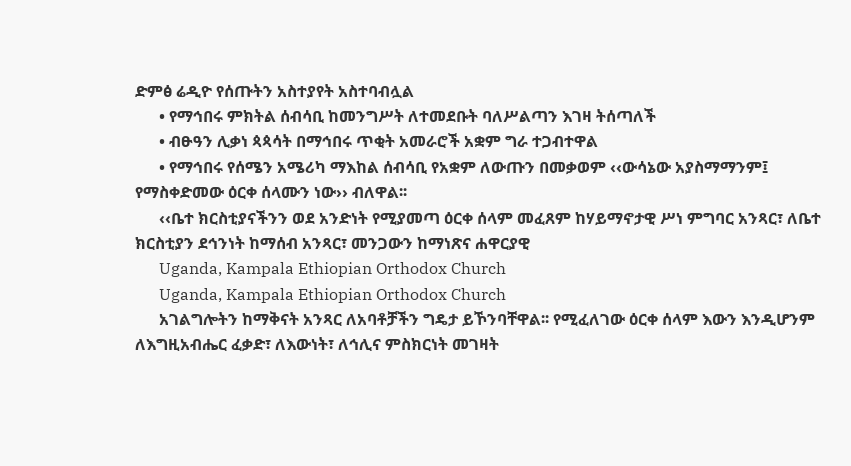ድምፅ ሬዲዮ የሰጡትን አስተያየት አስተባብሏል
      • የማኅበሩ ምክትል ሰብሳቢ ከመንግሥት ለተመደቡት ባለሥልጣን እገዛ ትሰጣለች
      • ብፁዓን ሊቃነ ጳጳሳት በማኅበሩ ጥቂት አመራሮች አቋም ግራ ተጋብተዋል
      • የማኅበሩ የሰሜን አሜሪካ ማእከል ሰብሳቢ የአቋም ለውጡን በመቃወም ‹‹ውሳኔው አያስማማንም፤ የማስቀድመው ዕርቀ ሰላሙን ነው›› ብለዋል፡፡
      ‹‹ቤተ ክርስቲያናችንን ወደ አንድነት የሚያመጣ ዕርቀ ሰላም መፈጸም ከሃይማኖታዊ ሥነ ምግባር አንጻር፣ ለቤተ ክርስቲያን ደኅንነት ከማሰብ አንጻር፣ መንጋውን ከማነጽና ሐዋርያዊ
      Uganda, Kampala Ethiopian Orthodox Church
      Uganda, Kampala Ethiopian Orthodox Church
      አገልግሎትን ከማቅናት አንጻር ለአባቶቻችን ግዴታ ይኾንባቸዋል፡፡ የሚፈለገው ዕርቀ ሰላም እውን እንዲሆንም ለእግዚአብሔር ፈቃድ፣ ለእውነት፣ ለኅሊና ምስክርነት መገዛት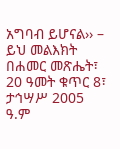አግባብ ይሆናል›› – ይህ መልእክት በሐመር መጽሔት፣ 20 ዓመት ቁጥር 8፣ ታኅሣሥ 2005 ዓ.ም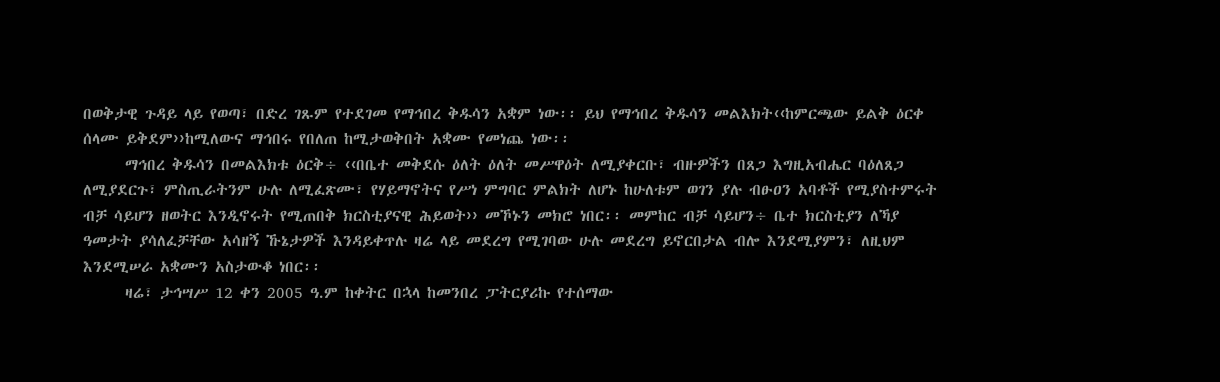በወቅታዊ ጉዳይ ላይ የወጣ፣ በድረ ገጹም የተደገመ የማኅበረ ቅዱሳን አቋም ነው፡፡ ይህ የማኅበረ ቅዱሳን መልእክት‹‹ከምርጫው ይልቅ ዕርቀ ሰላሙ ይቅደም››ከሚለውና ማኅበሩ የበለጠ ከሚታወቅበት አቋሙ የመነጨ ነው፡፡
      ማኅበረ ቅዱሳን በመልእክቱ ዕርቅ÷ ‹‹በቤተ መቅደሱ ዕለት ዕለት መሥዋዕት ለሚያቀርቡ፣ ብዙዎችን በጸጋ እግዚአብሔር ባዕለጸጋ ለሚያደርጉ፣ ምስጢራትንም ሁሉ ለሚፈጽሙ፣ የሃይማኖትና የሥነ ምግባር ምልክት ለሆኑ ከሁለቱም ወገን ያሉ ብፁዐን አባቶች የሚያስተምሩት ብቻ ሳይሆን ዘወትር እንዲኖሩት የሚጠበቅ ክርስቲያናዊ ሕይወት›› መኾኑን መክሮ ነበር፡፡ መምከር ብቻ ሳይሆን÷ ቤተ ክርስቲያን ለኻያ ዓመታት ያሳለፈቻቸው አሳዘኝ ኹኔታዎች እንዳይቀጥሉ ዛሬ ላይ መደረግ የሚገባው ሁሉ መደረግ ይኖርበታል ብሎ እንደሚያምን፣ ለዚህም እንደሚሠራ አቋሙን አስታውቆ ነበር፡፡
      ዛሬ፣ ታኅሣሥ 12 ቀን 2005 ዓ.ም ከቀትር በኋላ ከመንበረ ፓትርያሪኩ የተሰማው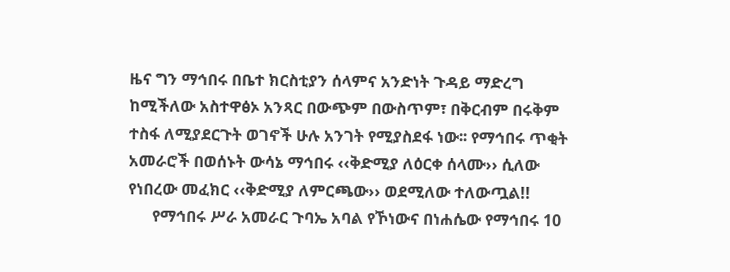ዜና ግን ማኅበሩ በቤተ ክርስቲያን ሰላምና አንድነት ጉዳይ ማድረግ ከሚችለው አስተዋፅኦ አንጻር በውጭም በውስጥም፣ በቅርብም በሩቅም ተስፋ ለሚያደርጉት ወገኖች ሁሉ አንገት የሚያስደፋ ነው፡፡ የማኅበሩ ጥቂት አመራሮች በወሰኑት ውሳኔ ማኅበሩ ‹‹ቅድሚያ ለዕርቀ ሰላሙ›› ሲለው የነበረው መፈክር ‹‹ቅድሚያ ለምርጫው›› ወደሚለው ተለውጧል!!
      የማኅበሩ ሥራ አመራር ጉባኤ አባል የኾነውና በነሐሴው የማኅበሩ 10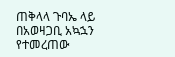ጠቅላላ ጉባኤ ላይ በአወዛጋቢ አኳኋን የተመረጠው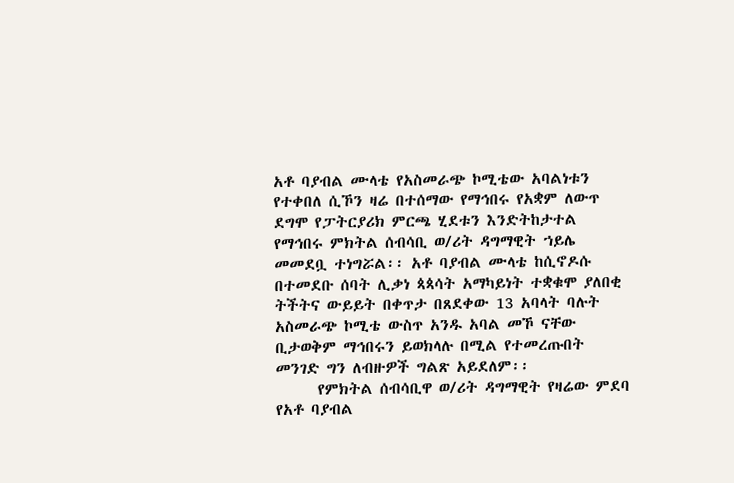አቶ ባያብል ሙላቴ የአስመራጭ ኮሚቴው አባልነቱን የተቀበለ ሲኾን ዛሬ በተሰማው የማኅበሩ የአቋም ለውጥ ደግሞ የፓትርያሪክ ምርጫ ሂደቱን እንድትከታተል የማኅበሩ ምክትል ሰብሳቢ ወ/ሪት ዳግማዊት ኀይሌ መመደቧ ተነግሯል፡፡ አቶ ባያብል ሙላቴ ከሲኖዶሱ በተመደቡ ሰባት ሊቃነ ጳጳሳት አማካይነት ተቋቁሞ ያለበቂ ትችትና ውይይት በቀጥታ በጸደቀው 13 አባላት ባሉት አስመራጭ ኮሚቴ ውስጥ አንዱ አባል መኾ ናቸው ቢታወቅም ማኅበሩን ይወክላሉ በሚል የተመረጡበት መንገድ ግን ለብዙዎች ግልጽ አይደለም፡፡
      የምክትል ሰብሳቢዋ ወ/ሪት ዳግማዊት የዛሬው ምደባ የአቶ ባያብል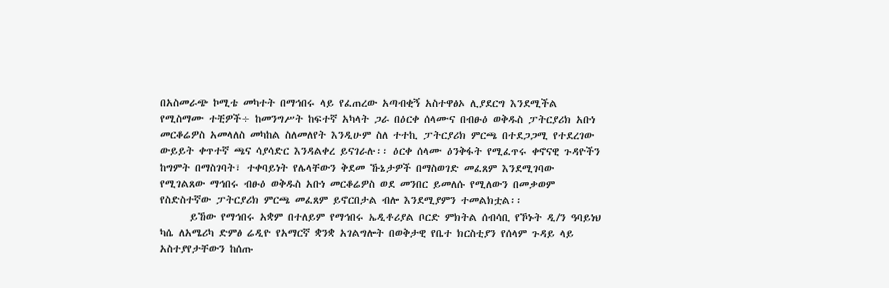በአስመራጭ ኮሚቴ መካተት በማኅበሩ ላይ የፈጠረው አጣብቂኝ አስተዋፅኦ ሊያደርግ እንደሚችል የሚስማሙ ተቺዎች÷ ከመንግሥት ከፍተኛ አካላት ጋራ በዕርቀ ሰላሙና በብፁዕ ወቅዱስ ፓትርያሪክ አቡነ መርቆሬዎስ አመላለስ መካከል ስለመለየት እንዲሁም ስለ ተተኪ ፓትርያሪክ ምርጫ በተደጋጋሚ የተደረገው ውይይት ቀጥተኛ ጫና ሳያሳድር እንዳልቀረ ይናገራሉ፡፡ ዕርቀ ሰላሙ ዕንቅፋት የሚፈጥሩ ቀኖናዊ ጉዳዮችን ከግምት በማስገባት፣ ተቀባይነት የሌላቸውን ቅደመ ኹኔታዎች በማስወገድ መፈጸም እንደሚገባው የሚገልጸው ማኅበሩ ብፁዕ ወቅዱስ አቡነ መርቆሬዎስ ወደ መንበር ይመለሱ የሚለውን በመቃወም የስድስተኛው ፓትርያሪክ ምርጫ መፈጸም ይኖርበታል ብሎ እንደሚያምን ተመልክቷል፡፡
      ይኸው የማኅበሩ አቋም በተለይም የማኅበሩ ኤዲቶሪያል ቦርድ ምክትል ሰብሳቢ የኾኑት ዲ/ን ዓባይነህ ካሴ ለአሜሪካ ድምፅ ሬዲዮ የአማርኛ ቋንቋ አገልግሎት በወቅታዊ የቤተ ክርስቲያን የሰላም ጉዳይ ላይ አስተያየታቸውን ከሰጡ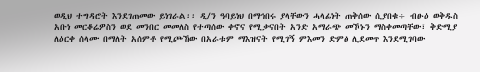ወዲህ ተግዳሮት እንደገጠመው ይነገራል፡፡ ዲ/ን ዓባይነህ በማኅበሩ ያላቸውን ሓላፊነት ጠቅሰው ሲያበቁ÷ ብፁዕ ወቅዱስ አቡነ መርቆሬዎስን ወደ መንበር መመለስ የተጣሰው ቀኖና የሚቃናበት አንድ አማራጭ መኾኑን ማስቀመጣቸው፣ ቅድሚያ ለዕርቀ ሰላሙ በማለት አሰምቶ የሚጮኸው በአራቱም ማእዝናት የሚገኝ ምእመን ድምፅ ሊደመጥ እንደሚገባው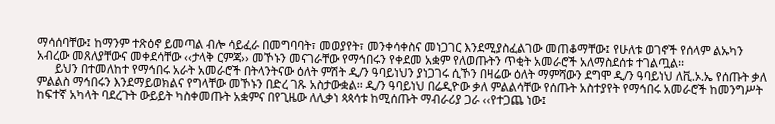ማሳሰባቸው፤ ከማንም ተጽዕኖ ይመጣል ብሎ ሳይፈራ በመግባባት፣ መወያየት፣ መንቀሳቀስና መነጋገር እንደሚያስፈልገው መጠቆማቸው፤ የሁለቱ ወገኖች የሰላም ልኡካን አብረው መጸለያቸውና መቀደሳቸው ‹‹ታላቅ ርምጃ›› መኾኑን መናገራቸው የማኅበሩን የቀደመ አቋም የለወጡትን ጥቂት አመራሮች አለማስደሰቱ ተገልጧል፡፡
      ይህን በተመለከተ የማኅበሩ አራት አመራሮች በትላንትናው ዕለት ምሽት ዲ/ን ዓባይነህን ያነጋገሩ ሲኾን በዛሬው ዕለት ማምሻውን ደግሞ ዲ/ን ዓባይነህ ለቪ.ኦ.ኤ የሰጡት ቃለ ምልልስ ማኅበሩን እንደማይወክልና የግላቸው መኾኑን በድረ ገጹ አስታውቋል፡፡ ዲ/ን ዓባይነህ በሬዲዮው ቃለ ምልልሳቸው የሰጡት አስተያየት የማኅበሩ አመራሮች ከመንግሥት ከፍተኛ አካላት ባደረጉት ውይይት ካስቀመጡት አቋምና በየጊዜው ለሊቃነ ጳጳሳቱ ከሚሰጡት ማብራሪያ ጋራ ‹‹የተጋጨ ነው፤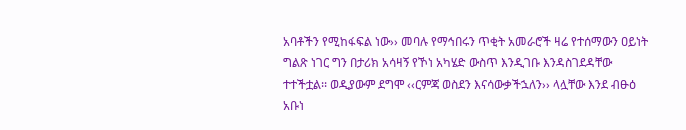አባቶችን የሚከፋፍል ነው›› መባሉ የማኅበሩን ጥቂት አመራሮች ዛሬ የተሰማውን ዐይነት ግልጽ ነገር ግን በታሪክ አሳዛኝ የኾነ አካሄድ ውስጥ እንዲገቡ እንዳስገደዳቸው ተተችቷል፡፡ ወዲያውም ደግሞ ‹‹ርምጃ ወስደን እናሳውቃችኋለን›› ላሏቸው እንደ ብፁዕ አቡነ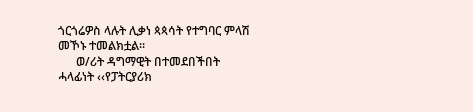ጎርጎሬዎስ ላሉት ሊቃነ ጳጳሳት የተግባር ምላሽ መኾኑ ተመልክቷል፡፡
      ወ/ሪት ዳግማዊት በተመደበችበት ሓላፊነት ‹‹የፓትርያሪክ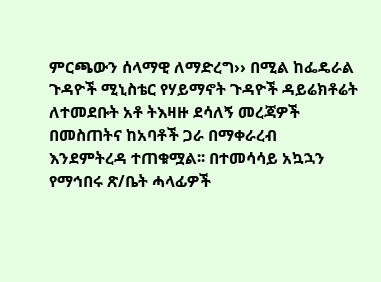ምርጫውን ሰላማዊ ለማድረግ›› በሚል ከፌዴራል ጉዳዮች ሚኒስቴር የሃይማኖት ጉዳዮች ዳይሬክቶሬት ለተመደቡት አቶ ትእዛዙ ደሳለኝ መረጃዎች በመስጠትና ከአባቶች ጋራ በማቀራረብ እንደምትረዳ ተጠቁሟል፡፡ በተመሳሳይ አኳኋን የማኅበሩ ጽ/ቤት ሓላፊዎች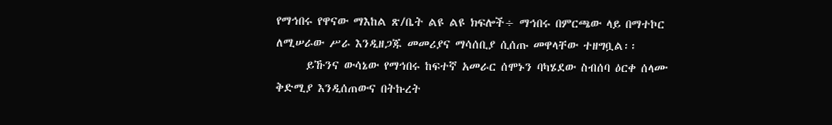የማኅበሩ የዋናው ማእከል ጽ/ቤት ልዩ ልዩ ክፍሎች÷ ማኅበሩ በምርጫው ላይ በማተኮር ለሚሠራው ሥራ እንዲዘጋጁ መመሪያና ማሳሰቢያ ሲሰጡ መዋላቸው ተዘግቧል፡፡
      ይኹንና ውሳኔው የማኅበሩ ከፍተኛ አመራር ሰሞኑን ባካሄደው ስብሰባ ዕርቀ ሰላሙ ቅድሚያ እንዲሰጠውና በትኩረት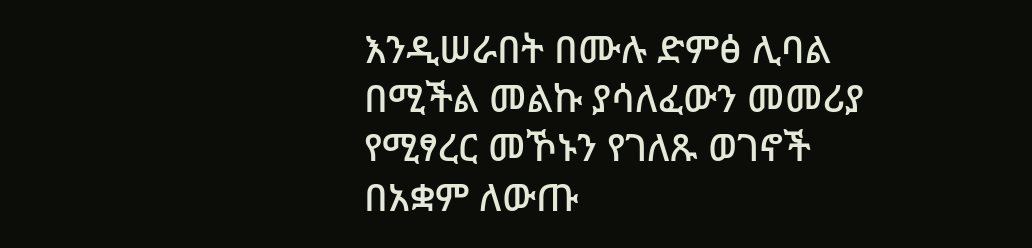እንዲሠራበት በሙሉ ድምፅ ሊባል በሚችል መልኩ ያሳለፈውን መመሪያ የሚፃረር መኾኑን የገለጹ ወገኖች በአቋም ለውጡ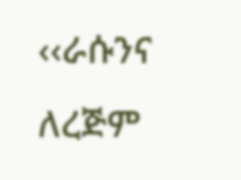‹‹ራሱንና ለረጅም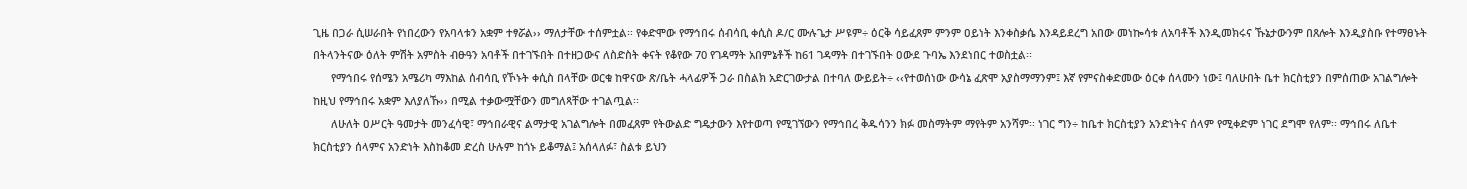ጊዜ በጋራ ሲሠራበት የነበረውን የአባላቱን አቋም ተፃሯል›› ማለታቸው ተሰምቷል፡፡ የቀድሞው የማኅበሩ ሰብሳቢ ቀሲስ ዶ/ር ሙሉጌታ ሥዩም÷ ዕርቅ ሳይፈጸም ምንም ዐይነት እንቀስቃሴ እንዳይደረግ አበው መነኰሳቱ ለአባቶች እንዲመክሩና ኹኔታውንም በጸሎት እንዲያስቡ የተማፀኑት በትላንትናው ዕለት ምሽት አምስት ብፁዓን አባቶች በተገኙበት በተዘጋውና ለስድስት ቀናት የቆየው 70 የገዳማት አበምኔቶች ከ61 ገዳማት በተገኙበት ዐውደ ጉባኤ እንደነበር ተወስቷል፡፡
      የማኅበሩ የሰሜን አሜሪካ ማእከል ሰብሳቢ የኾኑት ቀሲስ በላቸው ወርቁ ከዋናው ጽ/ቤት ሓላፊዎች ጋራ በስልክ አድርገውታል በተባለ ውይይት÷ ‹‹የተወሰነው ውሳኔ ፈጽሞ አያስማማንም፤ እኛ የምናስቀድመው ዕርቀ ሰላሙን ነው፤ ባለሁበት ቤተ ክርስቲያን በምሰጠው አገልግሎት ከዚህ የማኅበሩ አቋም እለያለኹ›› በሚል ተቃውሟቸውን መግለጻቸው ተገልጧል፡፡
      ለሁለት ዐሥርት ዓመታት መንፈሳዊ፣ ማኅበራዊና ልማታዊ አገልግሎት በመፈጸም የትውልድ ግዴታውን እየተወጣ የሚገኘውን የማኅበረ ቅዱሳንን ክፉ መስማትም ማየትም አንሻም፡፡ ነገር ግን÷ ከቤተ ክርስቲያን አንድነትና ሰላም የሚቀድም ነገር ደግሞ የለም፡፡ ማኅበሩ ለቤተ ክርስቲያን ሰላምና አንድነት እስከቆመ ድረስ ሁሉም ከጎኑ ይቆማል፤ አሰላለፉ፣ ስልቱ ይህን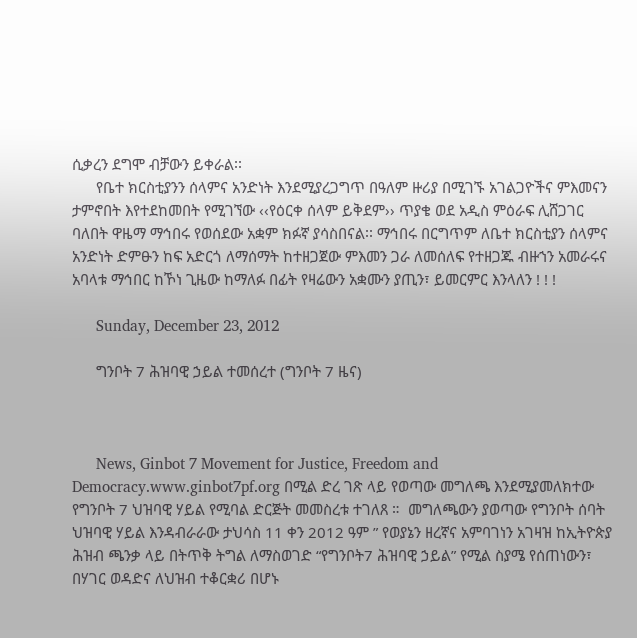ሲቃረን ደግሞ ብቻውን ይቀራል፡፡
      የቤተ ክርስቲያንን ሰላምና አንድነት እንደሚያረጋግጥ በዓለም ዙሪያ በሚገኙ አገልጋዮችና ምእመናን ታምኖበት እየተደከመበት የሚገኘው ‹‹የዕርቀ ሰላም ይቅደም›› ጥያቄ ወደ አዲስ ምዕራፍ ሊሸጋገር ባለበት ዋዜማ ማኅበሩ የወሰደው አቋም ክፉኛ ያሳስበናል፡፡ ማኅበሩ በርግጥም ለቤተ ክርስቲያን ሰላምና አንድነት ድምፁን ከፍ አድርጎ ለማሰማት ከተዘጋጀው ምእመን ጋራ ለመሰለፍ የተዘጋጁ ብዙኀን አመራሩና አባላቱ ማኅበር ከኾነ ጊዜው ከማለፉ በፊት የዛሬውን አቋሙን ያጢን፣ ይመርምር እንላለን ! ! !

      Sunday, December 23, 2012

      ግንቦት 7 ሕዝባዊ ኃይል ተመሰረተ (ግንቦት 7 ዜና)



      News, Ginbot 7 Movement for Justice, Freedom and Democracy.www.ginbot7pf.org በሚል ድረ ገጽ ላይ የወጣው መግለጫ እንደሚያመለክተው የግንቦት 7 ህዝባዊ ሃይል የሚባል ድርጅት መመስረቱ ተገለጸ ።  መግለጫውን ያወጣው የግንቦት ሰባት ህዝባዊ ሃይል እንዳብራራው ታህሳስ 11 ቀን 2012 ዓም ” የወያኔን ዘረኛና አምባገነን አገዛዝ ከኢትዮጵያ ሕዝብ ጫንቃ ላይ በትጥቅ ትግል ለማስወገድ “የግንቦት7 ሕዝባዊ ኃይል” የሚል ስያሜ የሰጠነውን፣ በሃገር ወዳድና ለህዝብ ተቆርቋሪ በሆኑ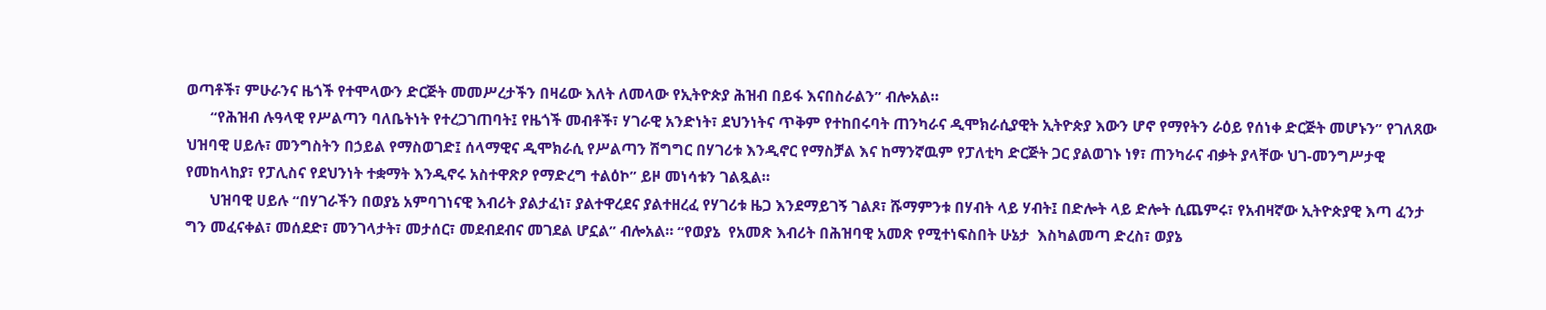ወጣቶች፣ ምሁራንና ዜጎች የተሞላውን ድርጅት መመሥረታችን በዛሬው እለት ለመላው የኢትዮጵያ ሕዝብ በይፋ እናበስራልን” ብሎአል።
      “የሕዝብ ሉዓላዊ የሥልጣን ባለቤትነት የተረጋገጠባት፤ የዜጎች መብቶች፣ ሃገራዊ አንድነት፣ ደህንነትና ጥቅም የተከበሩባት ጠንካራና ዲሞክራሲያዊት ኢትዮጵያ እውን ሆኖ የማየትን ራዕይ የሰነቀ ድርጅት መሆኑን” የገለጸው ህዝባዊ ሀይሉ፣ መንግስትን በኃይል የማስወገድ፤ ሰላማዊና ዲሞክራሲ የሥልጣን ሽግግር በሃገሪቱ እንዲኖር የማስቻል እና ከማንኛዉም የፓለቲካ ድርጅት ጋር ያልወገኑ ነፃ፣ ጠንካራና ብቃት ያላቸው ህገ-መንግሥታዊ የመከላከያ፣ የፓሊስና የደህንነት ተቋማት እንዲኖሩ አስተዋጽዖ የማድረግ ተልዕኮ” ይዞ መነሳቱን ገልጿል።
      ህዝባዊ ሀይሉ “በሃገራችን በወያኔ አምባገነናዊ እብሪት ያልታፈነ፣ ያልተዋረደና ያልተዘረፈ የሃገሪቱ ዜጋ እንደማይገኝ ገልጾ፣ ሹማምንቱ በሃብት ላይ ሃብት፤ በድሎት ላይ ድሎት ሲጨምሩ፣ የአብዛኛው ኢትዮጵያዊ እጣ ፈንታ ግን መፈናቀል፣ መሰደድ፣ መንገላታት፣ መታሰር፣ መደብደብና መገደል ሆኗል” ብሎአል። “የወያኔ  የአመጽ እብሪት በሕዝባዊ አመጽ የሚተነፍስበት ሁኔታ  እስካልመጣ ድረስ፣ ወያኔ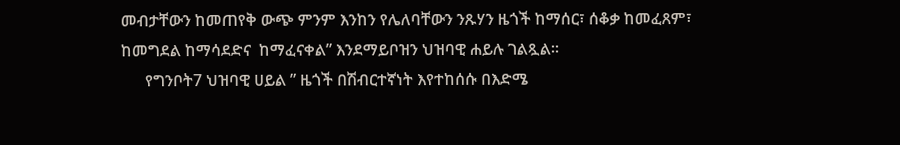መብታቸውን ከመጠየቅ ውጭ ምንም እንከን የሌለባቸውን ንጹሃን ዜጎች ከማሰር፣ ሰቆቃ ከመፈጸም፣ ከመግደል ከማሳደድና  ከማፈናቀል” እንደማይቦዝን ህዝባዊ ሐይሉ ገልጿል።
      የግንቦት7 ህዝባዊ ሀይል ” ዜጎች በሽብርተኛነት እየተከሰሱ በእድሜ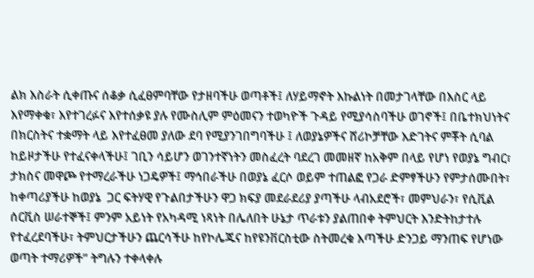ልክ እስራት ሲቀጡና ሰቆቃ ሲፈፀምባቸው የታዘባችሁ ወጣቶች፤ ለሃይማኖት እኩልነት በመታገላቸው በእስር ላይ እየማቀቁ፣ እየተገረፉና እየተሰቃዩ ያሉ የሙስሊም ምዕመናን ተወካዮች ጉዳይ የሚያሳስባችሁ ወገኖች፤ በቤተክህነትና በክርስትና ተቋማት ላይ እየተፈፀመ ያለው ደባ የሚያንገበግባችሁ ፤ ለወያኔዎችና ሸሪኮቻቸው እድገትና ምቾት ሲባል ከይዞታችሁ የተፈናቀላችሁ፤ ገቢን ሳይሆን ወገንተኛነትን መስፈረት ባደረገ መመዘኛ ከአቅም በላይ የሆነ የወያኔ ግብር፣ ታክስና መዋጮ የተማረራችሁ ነጋዴዎች፤ ማኅበራችሁ በወያኔ ፈርሶ ወይም ተጠልፎ የጋራ ድምፃችሁን የምታሰሙበት፣ ከቀጣሪያችሁ ከወያኔ  ጋር ፍትሃዊ የጉልበታችሁን ዋጋ ክፍያ መደራደሪያ ያጣችሁ ላብአደሮች፣ መምህራን፣ የሲቪል ሰርቪስ ሠራተኞች፤ ምንም አይነት የአካዳሚ ነጻነት በሌለበት ሁኔታ ጥራቱን ያልጠበቀ ትምህርት እንድትከታተሉ የተፈረደባችሁ፣ ትምህርታችሁን ጨርሳችሁ ከየኮሌጁና ከየዩንቨርስቲው ስትመረቁ እጣችሁ ድንጋይ ማንጠፍ የሆነው ወጣት ተማሪዎች” ትግሉን ተቀላቀሉ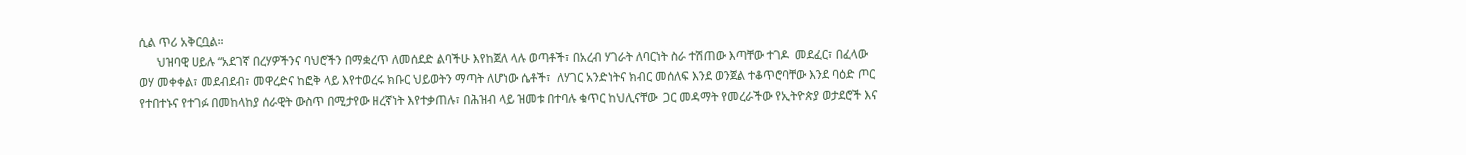ሲል ጥሪ አቅርቧል።
      ህዝባዊ ሀይሉ “አደገኛ በረሃዎችንና ባህሮችን በማቋረጥ ለመሰደድ ልባችሁ እየከጀለ ላሉ ወጣቶች፣ በአረብ ሃገራት ለባርነት ስራ ተሽጠው እጣቸው ተገዶ  መደፈር፣ በፈላው ወሃ መቀቀል፣ መደብደብ፣ መዋረድና ከፎቅ ላይ እየተወረሩ ክቡር ህይወትን ማጣት ለሆነው ሴቶች፣  ለሃገር አንድነትና ክብር መሰለፍ እንደ ወንጀል ተቆጥሮባቸው እንደ ባዕድ ጦር የተበተኑና የተገፉ በመከላከያ ሰራዊት ውስጥ በሚታየው ዘረኛነት እየተቃጠሉ፣ በሕዝብ ላይ ዝመቱ በተባሉ ቁጥር ከህሊናቸው  ጋር መዳማት የመረራችው የኢትዮጵያ ወታደሮች እና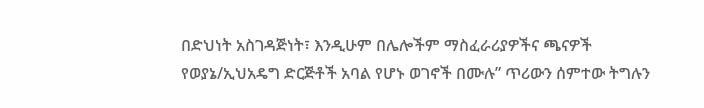በድህነት አስገዳጅነት፣ እንዲሁም በሌሎችም ማስፈራሪያዎችና ጫናዎች የወያኔ/ኢህአዴግ ድርጅቶች አባል የሆኑ ወገኖች በሙሉ” ጥሪውን ሰምተው ትግሉን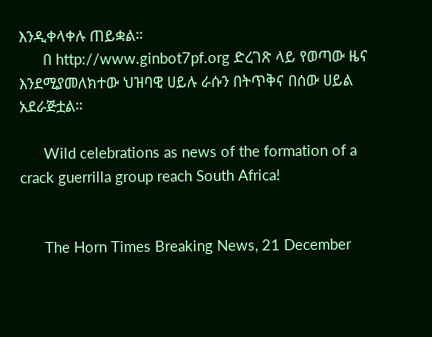እንዲቀላቀሉ ጠይቋል።
      በ http://www.ginbot7pf.org ድረገጽ ላይ የወጣው ዜና እንደሚያመለክተው ህዝባዊ ሀይሉ ራሱን በትጥቅና በሰው ሀይል አደራጅቷል።

      Wild celebrations as news of the formation of a crack guerrilla group reach South Africa!


      The Horn Times Breaking News, 21 December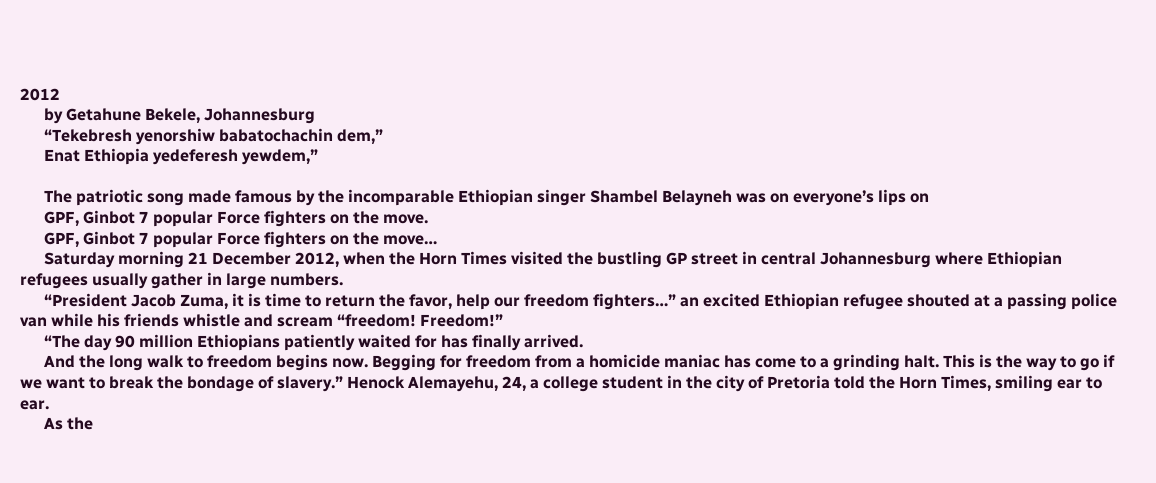2012
      by Getahune Bekele, Johannesburg
      “Tekebresh yenorshiw babatochachin dem,”
      Enat Ethiopia yedeferesh yewdem,”

      The patriotic song made famous by the incomparable Ethiopian singer Shambel Belayneh was on everyone’s lips on
      GPF, Ginbot 7 popular Force fighters on the move.
      GPF, Ginbot 7 popular Force fighters on the move…
      Saturday morning 21 December 2012, when the Horn Times visited the bustling GP street in central Johannesburg where Ethiopian refugees usually gather in large numbers.
      “President Jacob Zuma, it is time to return the favor, help our freedom fighters…” an excited Ethiopian refugee shouted at a passing police van while his friends whistle and scream “freedom! Freedom!”
      “The day 90 million Ethiopians patiently waited for has finally arrived.
      And the long walk to freedom begins now. Begging for freedom from a homicide maniac has come to a grinding halt. This is the way to go if we want to break the bondage of slavery.” Henock Alemayehu, 24, a college student in the city of Pretoria told the Horn Times, smiling ear to ear.
      As the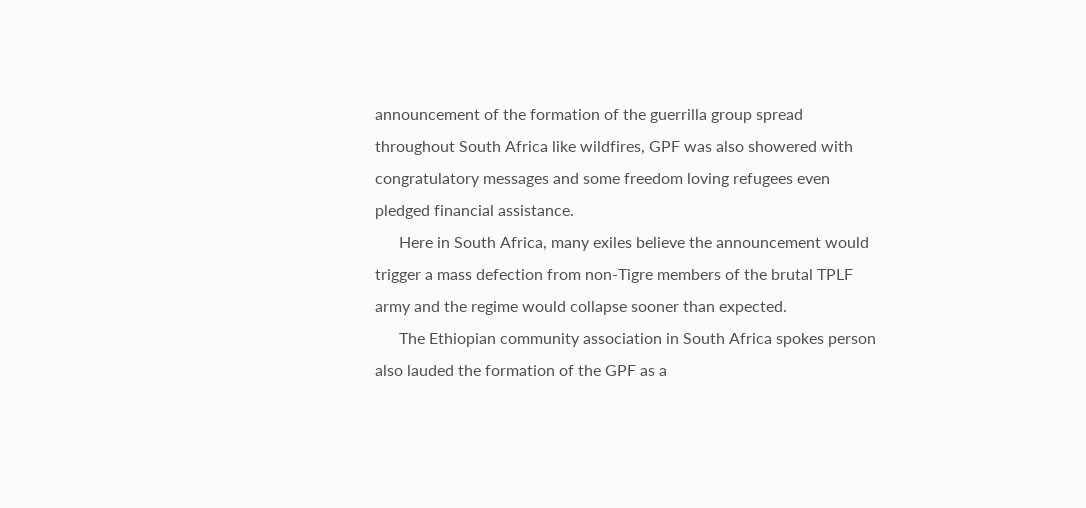announcement of the formation of the guerrilla group spread throughout South Africa like wildfires, GPF was also showered with congratulatory messages and some freedom loving refugees even pledged financial assistance.
      Here in South Africa, many exiles believe the announcement would trigger a mass defection from non-Tigre members of the brutal TPLF army and the regime would collapse sooner than expected.
      The Ethiopian community association in South Africa spokes person also lauded the formation of the GPF as a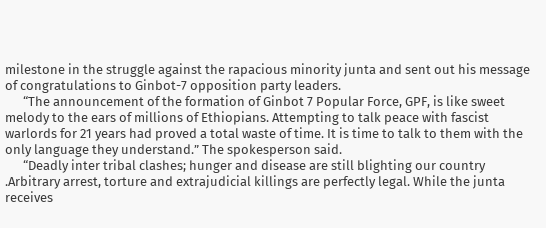milestone in the struggle against the rapacious minority junta and sent out his message of congratulations to Ginbot-7 opposition party leaders.
      “The announcement of the formation of Ginbot 7 Popular Force, GPF, is like sweet melody to the ears of millions of Ethiopians. Attempting to talk peace with fascist warlords for 21 years had proved a total waste of time. It is time to talk to them with the only language they understand.” The spokesperson said.
      “Deadly inter tribal clashes; hunger and disease are still blighting our country .Arbitrary arrest, torture and extrajudicial killings are perfectly legal. While the junta receives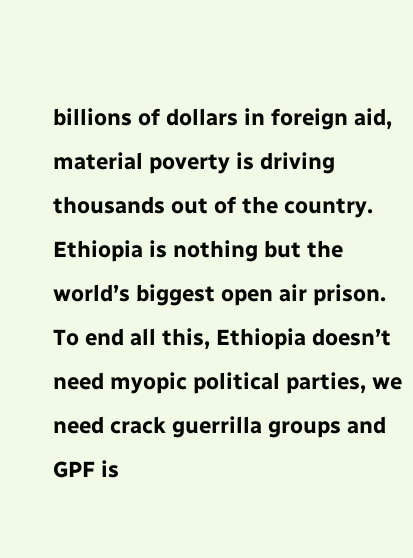billions of dollars in foreign aid, material poverty is driving thousands out of the country. Ethiopia is nothing but the world’s biggest open air prison. To end all this, Ethiopia doesn’t need myopic political parties, we need crack guerrilla groups and GPF is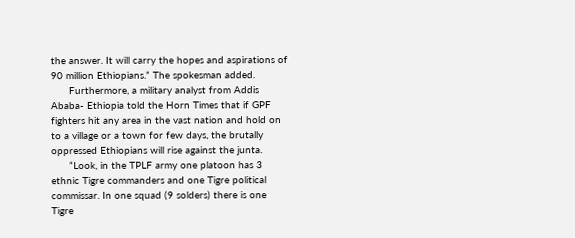the answer. It will carry the hopes and aspirations of 90 million Ethiopians.” The spokesman added.
      Furthermore, a military analyst from Addis Ababa- Ethiopia told the Horn Times that if GPF fighters hit any area in the vast nation and hold on to a village or a town for few days, the brutally oppressed Ethiopians will rise against the junta.
      “Look, in the TPLF army one platoon has 3 ethnic Tigre commanders and one Tigre political commissar. In one squad (9 solders) there is one Tigre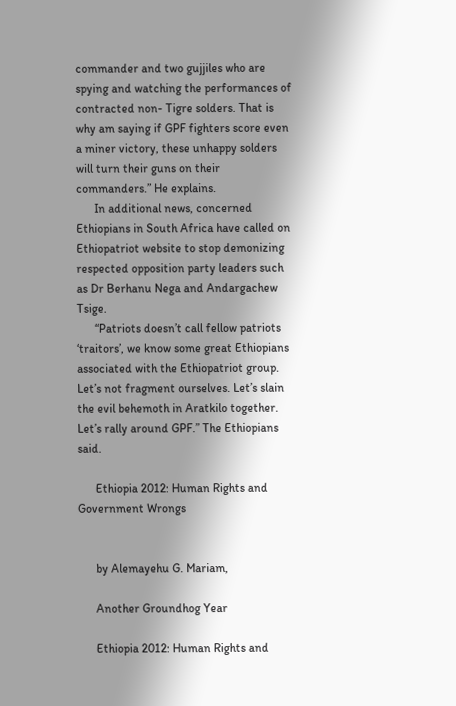commander and two gujjiles who are spying and watching the performances of contracted non- Tigre solders. That is why am saying if GPF fighters score even a miner victory, these unhappy solders will turn their guns on their commanders.” He explains.
      In additional news, concerned Ethiopians in South Africa have called on Ethiopatriot website to stop demonizing respected opposition party leaders such as Dr Berhanu Nega and Andargachew Tsige.
      “Patriots doesn’t call fellow patriots ‘traitors’, we know some great Ethiopians associated with the Ethiopatriot group. Let’s not fragment ourselves. Let’s slain the evil behemoth in Aratkilo together. Let’s rally around GPF.” The Ethiopians said.

      Ethiopia 2012: Human Rights and Government Wrongs


      by Alemayehu G. Mariam,

      Another Groundhog Year

      Ethiopia 2012: Human Rights and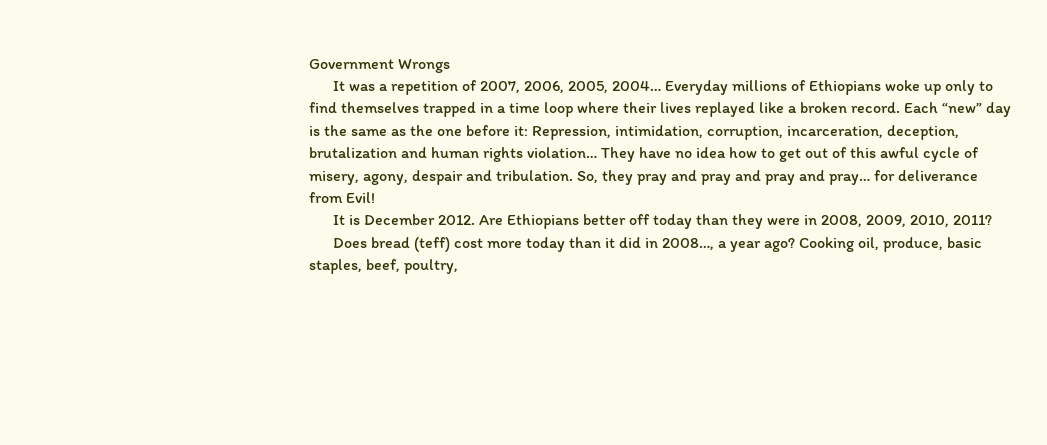Government Wrongs
      It was a repetition of 2007, 2006, 2005, 2004… Everyday millions of Ethiopians woke up only to find themselves trapped in a time loop where their lives replayed like a broken record. Each “new” day is the same as the one before it: Repression, intimidation, corruption, incarceration, deception, brutalization and human rights violation… They have no idea how to get out of this awful cycle of misery, agony, despair and tribulation. So, they pray and pray and pray and pray… for deliverance from Evil!
      It is December 2012. Are Ethiopians better off today than they were in 2008, 2009, 2010, 2011?
      Does bread (teff) cost more today than it did in 2008…, a year ago? Cooking oil, produce, basic staples, beef, poultry,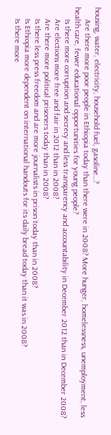housing, water, electricity, household fuel, gasoline…?
      Are there more poor people in Ethiopia today than there were in 2008? More hunger, homelessness, unemployment, less health care, fewer educational opportunities for young people?
      Is there more corruption and secrecy and less transparency and accountability in December 2012 than in December 2008?
      Are elections more free and fair in 2012 than in 2008?
      Are there more political prisoners today than in 2008?
      Is there less press freedom and are more journalists in prison today than in 2008?
      Is Ethiopia more dependent on international handouts for its daily bread today than it was in 2008?
      Is there more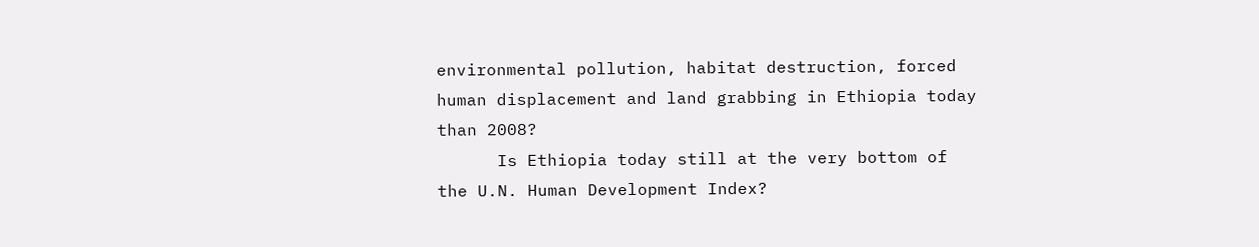environmental pollution, habitat destruction, forced human displacement and land grabbing in Ethiopia today than 2008?
      Is Ethiopia today still at the very bottom of the U.N. Human Development Index?